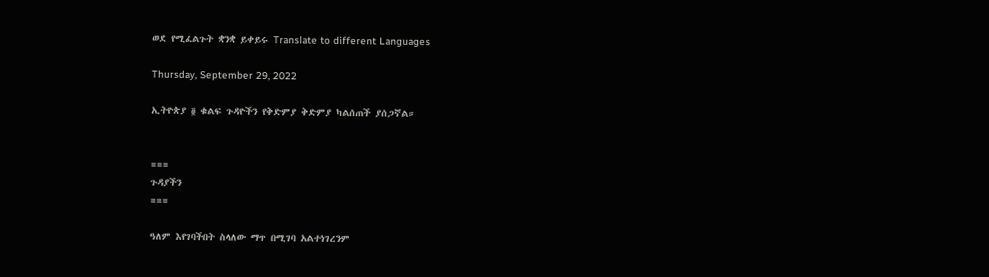ወደ የሚፈልጉት ቋንቋ ይቀይሩ Translate to different Languages

Thursday, September 29, 2022

ኢትዮጵያ ፬ ቁልፍ ጉዳዮችን የቅድምያ ቅድምያ ካልሰጠች ያሰጋኛል።


===
ጉዳያችን
===

ዓለም እየገባችበት ስላለው ማጥ በሚገባ አልተነገረንም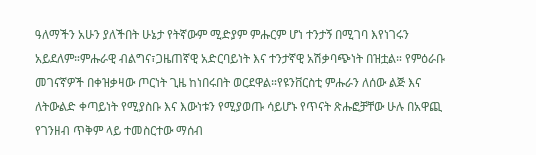ዓለማችን አሁን ያለችበት ሁኔታ የትኛውም ሚድያም ምሑርም ሆነ ተንታኝ በሚገባ እየነገሩን አይደለም።ምሑራዊ ብልግና፣ጋዜጠኛዊ አድርባይነት እና ተንታኛዊ አሽቃባጭነት በዝቷል። የምዕራቡ መገናኛዎች በቀዝቃዛው ጦርነት ጊዜ ከነበሩበት ወርደዋል።የዩንቨርስቲ ምሑራን ለሰው ልጅ እና ለትውልድ ቀጣይነት የሚያስቡ እና እውነቱን የሚያወጡ ሳይሆኑ የጥናት ጽሑፎቻቸው ሁሉ በአዋጪ የገንዘብ ጥቅም ላይ ተመስርተው ማሰብ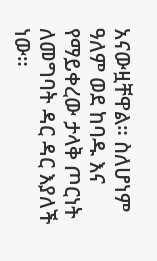አናውዟቸዋል። ስለሆነም ዓለም ወደ ከባዱ እና የማይቀረው ታላቅ ጦርነት ለመግባት ዳር ዳር እያለች ነው።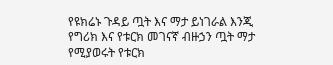የዩክሬኑ ጉዳይ ጧት እና ማታ ይነገራል እንጂ የግሪክ እና የቱርክ መገናኛ ብዙኃን ጧት ማታ የሚያወሩት የቱርክ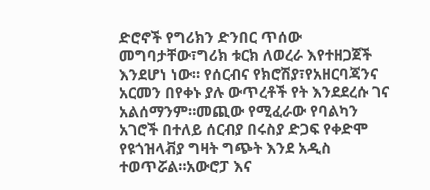ድሮኖች የግሪክን ድንበር ጥሰው መግባታቸው፣ግሪክ ቱርክ ለወረራ እየተዘጋጀች እንደሆነ ነው። የሰርብና የክሮሽያ፣የአዘርባጃንና አርመን በየቀኑ ያሉ ውጥረቶች የት እንደደረሱ ገና አልሰማንም።መጪው የሚፈራው የባልካን አገሮች በተለይ ሰርብያ በሩስያ ድጋፍ የቀድሞ የዩጎዝላቭያ ግዛት ግጭት እንደ አዲስ ተወጥሯል።አውሮፓ እና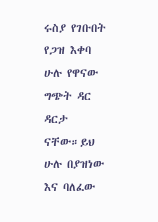ሩስያ የገቡበት የጋዝ እቀባ ሁሉ የዋናው ግጭት ዳር ዳርታ ናቸው።ይህ ሁሉ በያዝነው እና ባለፈው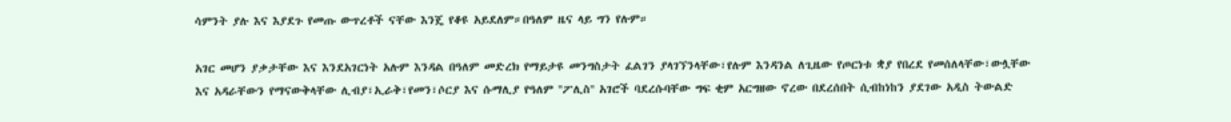ሳምንት ያሉ እና እያደጉ የመጡ ውጥረቶች ናቸው እንጄ የቆዩ አይደለም።በዓለም ዜና ላይ ግን የሉም።

አገር መሆን ያቃታቸው እና እንደአገርነት አሉም እንዳል በዓለም መድረክ የማይታዩ መንግስታት ፈልገን ያላገኘንላቸው፣የሉም እንዳንል ለጊዜው የጦርነቱ ቋያ የበረደ የመሰለላቸው፣ውሏቸው እና አዳራቸውን የማናውቅላቸው ሊብያ፣ኢራቅ፣የመን፣ሶርያ እና ሱማሊያ የዓለም ''ፖሊስ'' አገሮች ባደረሱባቸው ግፍ ቂም አርግዘው ኖረው በደረሰበት ሲብከነከን ያደገው አዲስ ትውልድ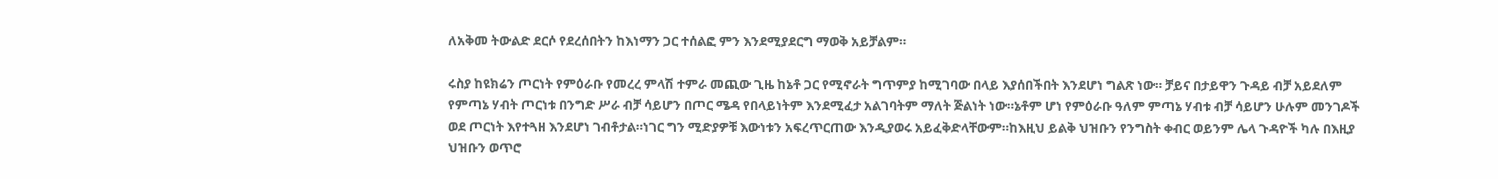ለአቅመ ትውልድ ደርሶ የደረሰበትን ከእነማን ጋር ተሰልፎ ምን እንደሚያደርግ ማወቅ አይቻልም።

ሩስያ ከዩክሬን ጦርነት የምዕራቡ የመረረ ምላሽ ተምራ መጪው ጊዜ ከኔቶ ጋር የሚኖራት ግጥምያ ከሚገባው በላይ እያሰበችበት እንደሆነ ግልጽ ነው። ቻይና በታይዋን ጉዳይ ብቻ አይደለም የምጣኔ ሃብት ጦርነቱ በንግድ ሥራ ብቻ ሳይሆን በጦር ሜዳ የበላይነትም እንደሚፈታ አልገባትም ማለት ጅልነት ነው።ኔቶም ሆነ የምዕራቡ ዓለም ምጣኔ ሃብቱ ብቻ ሳይሆን ሁሉም መንገዶች ወደ ጦርነት እየተጓዘ እንደሆነ ገብቶታል።ነገር ግን ሚድያዎቹ እውነቱን አፍረጥርጠው እንዲያወሩ አይፈቅድላቸውም።ከእዚህ ይልቅ ህዝቡን የንግስት ቀብር ወይንም ሌላ ጉዳዮች ካሉ በእዚያ ህዝቡን ወጥሮ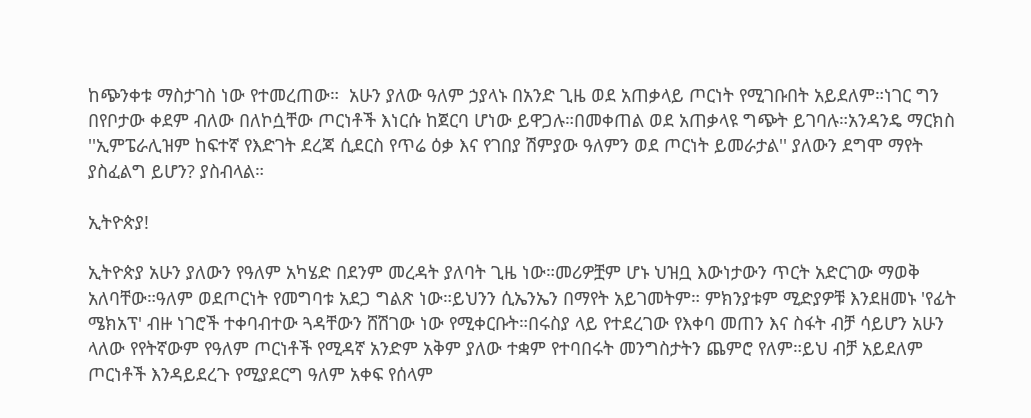ከጭንቀቱ ማስታገስ ነው የተመረጠው።  አሁን ያለው ዓለም ኃያላኑ በአንድ ጊዜ ወደ አጠቃላይ ጦርነት የሚገቡበት አይደለም።ነገር ግን በየቦታው ቀደም ብለው በለኮሷቸው ጦርነቶች እነርሱ ከጀርባ ሆነው ይዋጋሉ።በመቀጠል ወደ አጠቃላዩ ግጭት ይገባሉ።አንዳንዴ ማርክስ ''ኢምፔራሊዝም ከፍተኛ የእድገት ደረጃ ሲደርስ የጥሬ ዕቃ እና የገበያ ሽምያው ዓለምን ወደ ጦርነት ይመራታል'' ያለውን ደግሞ ማየት ያስፈልግ ይሆን? ያስብላል።

ኢትዮጵያ!

ኢትዮጵያ አሁን ያለውን የዓለም አካሄድ በደንም መረዳት ያለባት ጊዜ ነው።መሪዎቿም ሆኑ ህዝቧ እውነታውን ጥርት አድርገው ማወቅ አለባቸው።ዓለም ወደጦርነት የመግባቱ አደጋ ግልጽ ነው።ይህንን ሲኤንኤን በማየት አይገመትም። ምክንያቱም ሚድያዎቹ እንደዘመኑ 'የፊት ሜክአፕ' ብዙ ነገሮች ተቀባብተው ጓዳቸውን ሸሽገው ነው የሚቀርቡት።በሩስያ ላይ የተደረገው የእቀባ መጠን እና ስፋት ብቻ ሳይሆን አሁን ላለው የየትኛውም የዓለም ጦርነቶች የሚዳኛ አንድም አቅም ያለው ተቋም የተባበሩት መንግስታትን ጨምሮ የለም።ይህ ብቻ አይደለም ጦርነቶች እንዳይደረጉ የሚያደርግ ዓለም አቀፍ የሰላም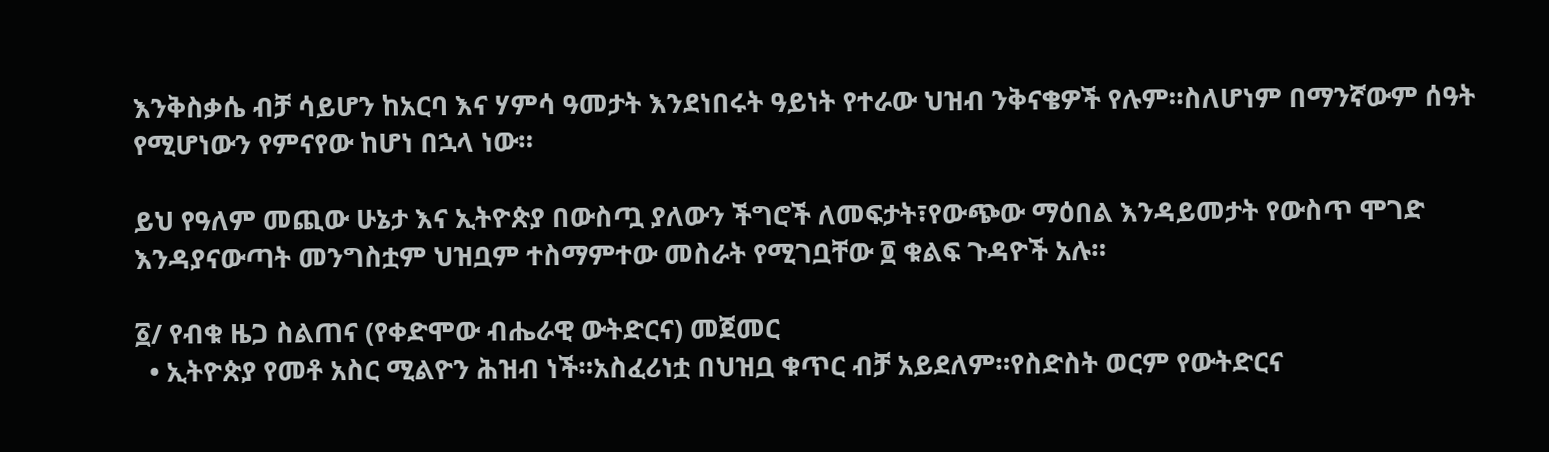እንቅስቃሴ ብቻ ሳይሆን ከአርባ እና ሃምሳ ዓመታት እንደነበሩት ዓይነት የተራው ህዝብ ንቅናቄዎች የሉም።ስለሆነም በማንኛውም ሰዓት የሚሆነውን የምናየው ከሆነ በኋላ ነው።

ይህ የዓለም መጪው ሁኔታ እና ኢትዮጵያ በውስጧ ያለውን ችግሮች ለመፍታት፣የውጭው ማዕበል እንዳይመታት የውስጥ ሞገድ እንዳያናውጣት መንግስቷም ህዝቧም ተስማምተው መስራት የሚገቧቸው ፬ ቁልፍ ጉዳዮች አሉ።

፩/ የብቁ ዜጋ ስልጠና (የቀድሞው ብሔራዊ ውትድርና) መጀመር
  • ኢትዮጵያ የመቶ አስር ሚልዮን ሕዝብ ነች።አስፈሪነቷ በህዝቧ ቁጥር ብቻ አይደለም።የስድስት ወርም የውትድርና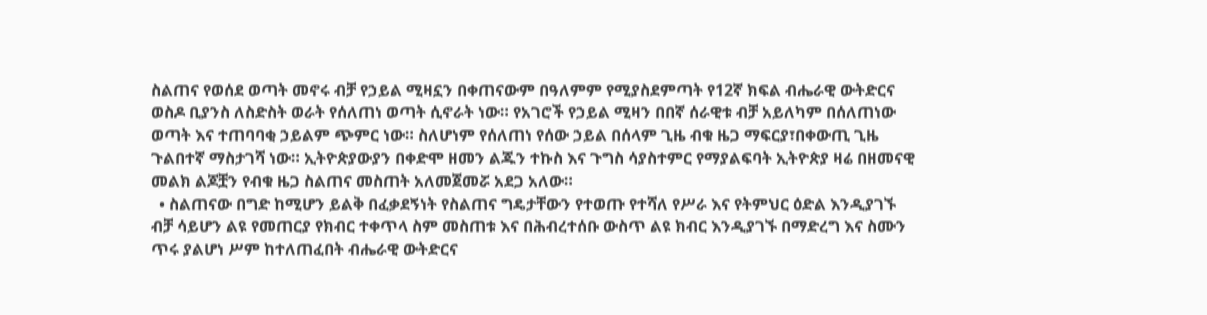ስልጠና የወሰደ ወጣት መኖሩ ብቻ የኃይል ሚዛኗን በቀጠናውም በዓለምም የሚያስደምጣት የ12ኛ ክፍል ብሔራዊ ውትድርና ወስዶ ቢያንስ ለስድስት ወራት የሰለጠነ ወጣት ሲኖራት ነው። የአገሮች የኃይል ሚዛን በበኛ ሰራዊቱ ብቻ አይለካም በሰለጠነው ወጣት እና ተጠባባቂ ኃይልም ጭምር ነው። ስለሆነም የሰለጠነ የሰው ኃይል በሰላም ጊዜ ብቁ ዜጋ ማፍርያ፣በቀውጢ ጊዜ ጉልበተኛ ማስታገሻ ነው። ኢትዮጵያውያን በቀድሞ ዘመን ልጁን ተኩስ እና ጉግስ ሳያስተምር የማያልፍባት ኢትዮጵያ ዛሬ በዘመናዊ መልክ ልጆቿን የብቁ ዜጋ ስልጠና መስጠት አለመጀመሯ አደጋ አለው።
  • ስልጠናው በግድ ከሚሆን ይልቅ በፈቃደኝነት የስልጠና ግዴታቸውን የተወጡ የተሻለ የሥራ እና የትምህር ዕድል እንዲያገኙ ብቻ ሳይሆን ልዩ የመጠርያ የክብር ተቀጥላ ስም መስጠቱ እና በሕብረተሰቡ ውስጥ ልዩ ክብር እንዲያገኙ በማድረግ እና ስሙን ጥሩ ያልሆነ ሥም ከተለጠፈበት ብሔራዊ ውትድርና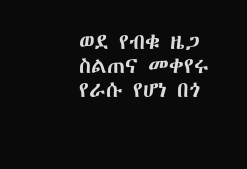ወደ የብቁ ዜጋ ስልጠና መቀየሩ የራሱ የሆነ በጎ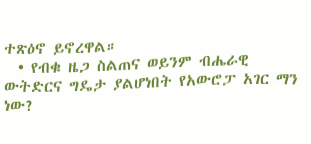ተጽዕኖ ይኖረዋል።
  • የብቁ ዜጋ ስልጠና ወይንም ብሔራዊ ውትድርና ግዴታ ያልሆነበት የአውሮፓ አገር ማን ነው?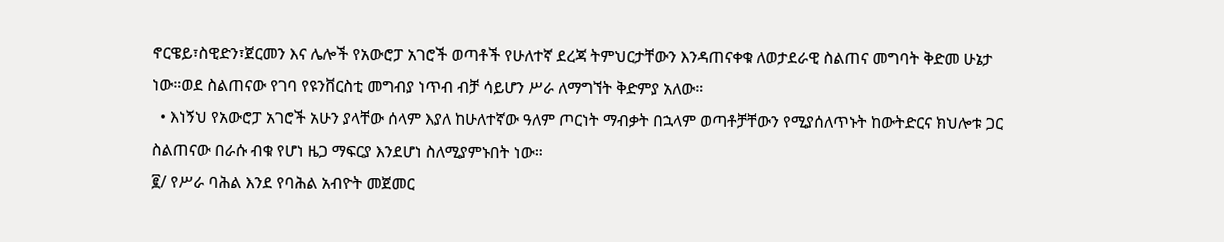ኖርዌይ፣ስዊድን፣ጀርመን እና ሌሎች የአውሮፓ አገሮች ወጣቶች የሁለተኛ ደረጃ ትምህርታቸውን እንዳጠናቀቁ ለወታደራዊ ስልጠና መግባት ቅድመ ሁኔታ ነው።ወደ ስልጠናው የገባ የዩንቨርስቲ መግብያ ነጥብ ብቻ ሳይሆን ሥራ ለማግኘት ቅድምያ አለው።
  • እነኝህ የአውሮፓ አገሮች አሁን ያላቸው ሰላም እያለ ከሁለተኛው ዓለም ጦርነት ማብቃት በኋላም ወጣቶቻቸውን የሚያሰለጥኑት ከውትድርና ክህሎቱ ጋር ስልጠናው በራሱ ብቁ የሆነ ዜጋ ማፍርያ እንደሆነ ስለሚያምኑበት ነው።
፪/ የሥራ ባሕል እንደ የባሕል አብዮት መጀመር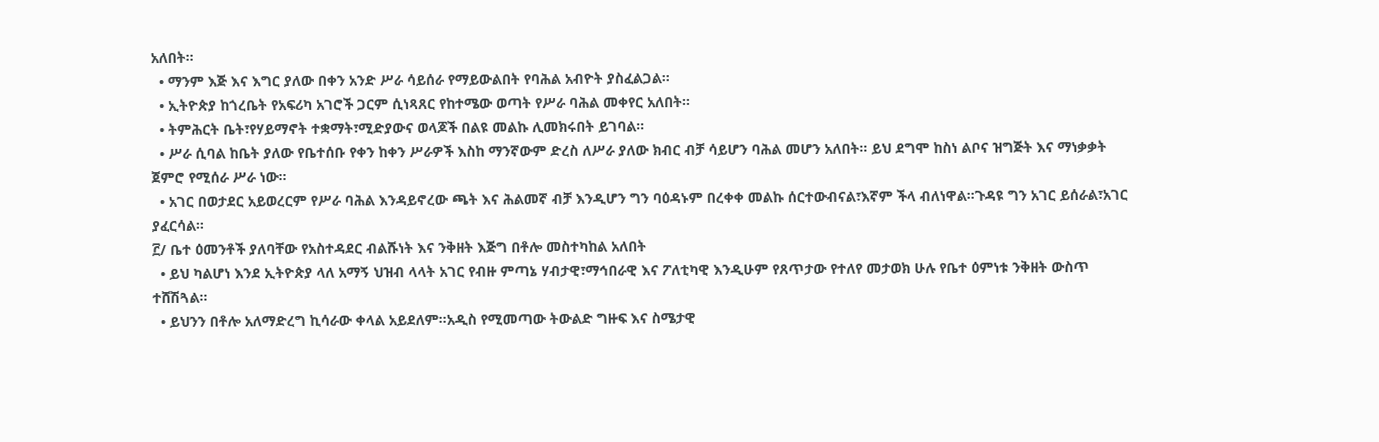አለበት።
  • ማንም እጅ እና እግር ያለው በቀን አንድ ሥራ ሳይሰራ የማይውልበት የባሕል አብዮት ያስፈልጋል።
  • ኢትዮጵያ ከጎረቤት የአፍሪካ አገሮች ጋርም ሲነጻጸር የከተሜው ወጣት የሥራ ባሕል መቀየር አለበት።
  • ትምሕርት ቤት፣የሃይማኖት ተቋማት፣ሚድያውና ወላጆች በልዩ መልኩ ሊመክሩበት ይገባል።
  • ሥራ ሲባል ከቤት ያለው የቤተሰቡ የቀን ከቀን ሥራዎች እስከ ማንኛውም ድረስ ለሥራ ያለው ክብር ብቻ ሳይሆን ባሕል መሆን አለበት። ይህ ደግሞ ከስነ ልቦና ዝግጅት እና ማነቃቃት ጀምሮ የሚሰራ ሥራ ነው።
  • አገር በወታደር አይወረርም የሥራ ባሕል እንዳይኖረው ጫት እና ሕልመኛ ብቻ እንዲሆን ግን ባዕዳኑም በረቀቀ መልኩ ሰርተውብናል፣እኛም ችላ ብለነዋል።ጉዳዩ ግን አገር ይሰራል፣አገር ያፈርሳል።
፫/ ቤተ ዕመንቶች ያለባቸው የአስተዳደር ብልሹነት እና ንቅዘት እጅግ በቶሎ መስተካከል አለበት
  • ይህ ካልሆነ እንደ ኢትዮጵያ ላለ አማኝ ህዝብ ላላት አገር የብዙ ምጣኔ ሃብታዊ፣ማኅበራዊ እና ፖለቲካዊ እንዲሁም የጸጥታው የተለየ መታወክ ሁሉ የቤተ ዕምነቱ ንቅዘት ውስጥ ተሸሽጓል።
  • ይህንን በቶሎ አለማድረግ ኪሳራው ቀላል አይደለም።አዲስ የሚመጣው ትውልድ ግዙፍ እና ስሜታዊ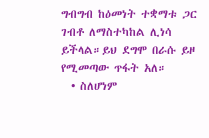ግብግብ ከዕመነት ተቋማቱ ጋር ገብቶ ለማስተካከል ሊነሳ ይችላል።ይህ ደግሞ በራሱ ይዞ የሚመጣው ጥፋት አለ።
  • ስለሆነም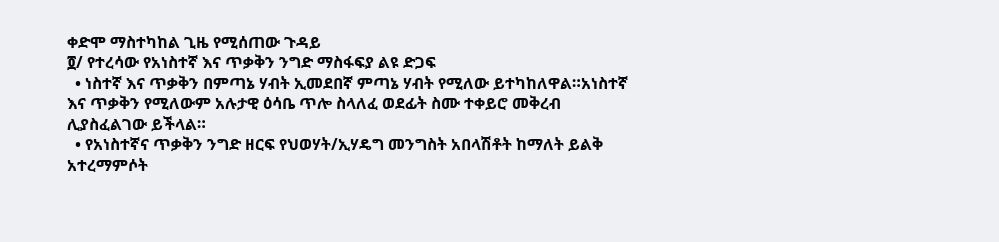ቀድሞ ማስተካከል ጊዜ የሚሰጠው ጉዳይ
፬/ የተረሳው የአነስተኛ እና ጥቃቅን ንግድ ማስፋፍያ ልዩ ድጋፍ
  • ነስተኛ እና ጥቃቅን በምጣኔ ሃብት ኢመደበኛ ምጣኔ ሃብት የሚለው ይተካከለዋል።አነስተኛ እና ጥቃቅን የሚለውም አሉታዊ ዕሳቤ ጥሎ ስላለፈ ወደፊት ስሙ ተቀይሮ መቅረብ ሊያስፈልገው ይችላል።
  • የአነስተኛና ጥቃቅን ንግድ ዘርፍ የህወሃት/ኢሃዴግ መንግስት አበላሽቶት ከማለት ይልቅ አተረማምሶት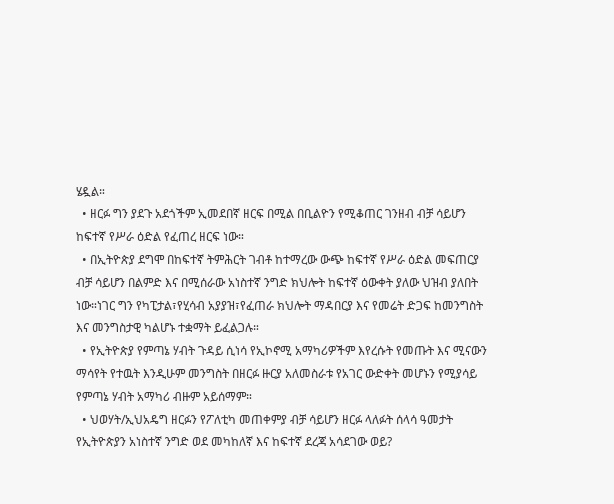ሄዷል።
  • ዘርፉ ግን ያደጉ አደጎችም ኢመደበኛ ዘርፍ በሚል በቢልዮን የሚቆጠር ገንዘብ ብቻ ሳይሆን ከፍተኛ የሥራ ዕድል የፈጠረ ዘርፍ ነው።
  • በኢትዮጵያ ደግሞ በከፍተኛ ትምሕርት ገብቶ ከተማረው ውጭ ከፍተኛ የሥራ ዕድል መፍጠርያ ብቻ ሳይሆን በልምድ እና በሚሰራው አነስተኛ ንግድ ክህሎት ከፍተኛ ዕውቀት ያለው ህዝብ ያለበት ነው።ነገር ግን የካፒታል፣የሂሳብ አያያዝ፣የፈጠራ ክህሎት ማዳበርያ እና የመሬት ድጋፍ ከመንግስት እና መንግስታዊ ካልሆኑ ተቋማት ይፈልጋሉ።
  • የኢትዮጵያ የምጣኔ ሃብት ጉዳይ ሲነሳ የኢኮኖሚ አማካሪዎችም እየረሱት የመጡት እና ሚናውን ማሳየት የተዉት እንዲሁም መንግስት በዘርፉ ዙርያ አለመስራቱ የአገር ውድቀት መሆኑን የሚያሳይ የምጣኔ ሃብት አማካሪ ብዙም አይሰማም።
  • ህወሃት/ኢህአዴግ ዘርፉን የፖለቲካ መጠቀምያ ብቻ ሳይሆን ዘርፉ ላለፉት ሰላሳ ዓመታት የኢትዮጵያን አነስተኛ ንግድ ወደ መካከለኛ እና ከፍተኛ ደረጃ አሳደገው ወይ?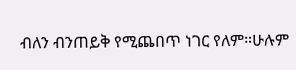ብለን ብንጠይቅ የሚጨበጥ ነገር የለም።ሁሉም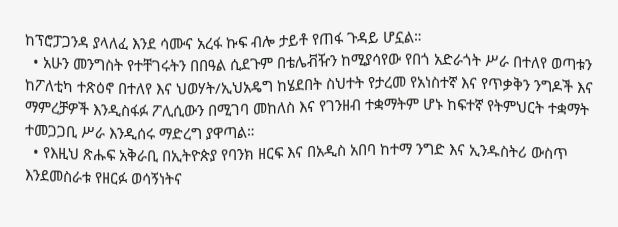ከፕሮፓጋንዳ ያላለፈ እንደ ሳሙና አረፋ ኩፍ ብሎ ታይቶ የጠፋ ጉዳይ ሆኗል።
  • አሁን መንግስት የተቸገሩትን በበዓል ሲደጉም በቴሌቭዥን ከሚያሳየው የበጎ አድራጎት ሥራ በተለየ ወጣቱን ከፖለቲካ ተጽዕኖ በተለየ እና ህወሃት/ኢህአዴግ ከሄደበት ስህተት የታረመ የአነስተኛ እና የጥቃቅን ንግዶች እና ማምረቻዎች እንዲስፋፉ ፖሊሲውን በሚገባ መከለስ እና የገንዘብ ተቋማትም ሆኑ ከፍተኛ የትምህርት ተቋማት ተመጋጋቢ ሥራ እንዲሰሩ ማድረግ ያዋጣል።
  • የእዚህ ጽሑፍ አቅራቢ በኢትዮጵያ የባንክ ዘርፍ እና በአዲስ አበባ ከተማ ንግድ እና ኢንዱስትሪ ውስጥ እንደመስራቱ የዘርፉ ወሳኝነትና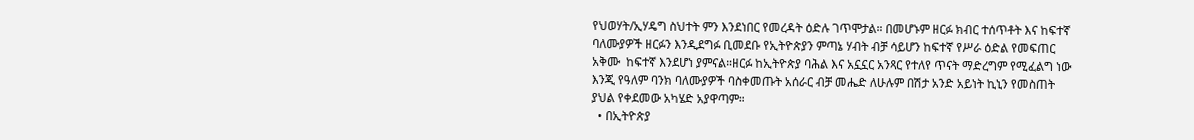የህወሃት/ኢሃዴግ ስህተት ምን እንደነበር የመረዳት ዕድሉ ገጥሞታል። በመሆኑም ዘርፉ ክብር ተሰጥቶት እና ከፍተኛ ባለሙያዎች ዘርፉን እንዲደግፉ ቢመደቡ የኢትዮጵያን ምጣኔ ሃብት ብቻ ሳይሆን ከፍተኛ የሥራ ዕድል የመፍጠር አቅሙ  ከፍተኛ እንደሆነ ያምናል።ዘርፉ ከኢትዮጵያ ባሕል እና አኗኗር አንጻር የተለየ ጥናት ማድረግም የሚፈልግ ነው እንጂ የዓለም ባንክ ባለሙያዎች ባስቀመጡት አሰራር ብቻ መሔድ ለሁሉም በሽታ አንድ አይነት ኪኒን የመስጠት ያህል የቀደመው አካሄድ አያዋጣም።
  • በኢትዮጵያ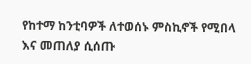የከተማ ከንቲባዎች ለተወሰኑ ምስኪኖች የሚበላ እና መጠለያ ሲሰጡ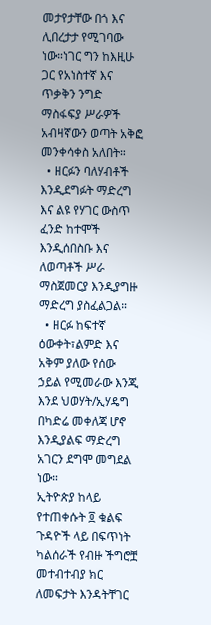መታየታቸው በጎ እና ሊበረታታ የሚገባው ነው።ነገር ግን ከእዚሁ ጋር የአነስተኛ እና ጥቃቅን ንግድ ማስፋፍያ ሥራዎች አብዛኛውን ወጣት አቅፎ መንቀሳቀስ አለበት።
  • ዘርፉን ባለሃብቶች እንዲደግፉት ማድረግ እና ልዩ የሃገር ውስጥ ፈንድ ከተሞች እንዲሰበስቡ እና ለወጣቶች ሥራ ማስጀመርያ እንዲያግዙ ማድረግ ያስፈልጋል።
  • ዘርፉ ከፍተኛ ዕውቀት፣ልምድ እና አቅም ያለው የሰው ኃይል የሚመራው እንጂ እንደ ህወሃት/ኢሃዴግ በካድሬ መቀለጃ ሆኖ እንዲያልፍ ማድረግ አገርን ደግሞ መግደል ነው።
ኢትዮጵያ ከላይ የተጠቀሱት ፬ ቁልፍ ጉዳዮች ላይ በፍጥነት ካልሰራች የብዙ ችግሮቿ መተብተብያ ክር ለመፍታት እንዳትቸገር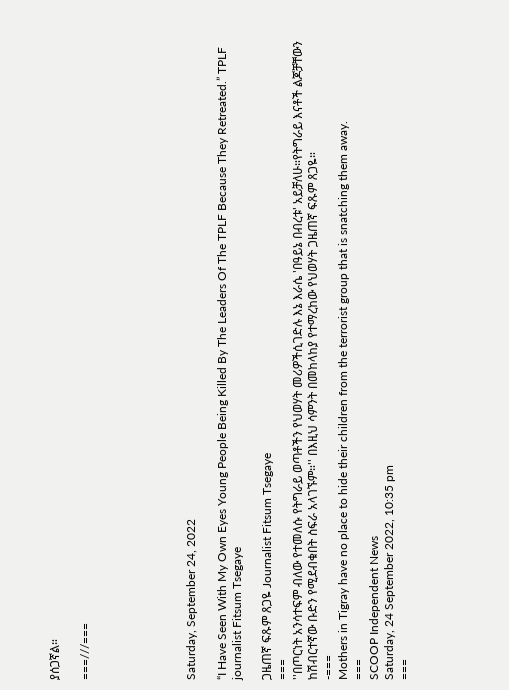ያሰጋኛል።

===///===






Saturday, September 24, 2022

“I Have Seen With My Own Eyes Young People Being Killed By The Leaders Of The TPLF Because They Retreated.” TPLF journalist Fitsum Tsegaye

ጋዜጠኛ ፍጹም ጸጋዬ Journalist Fitsum Tsegaye
===
''በጦርነት አንሳተፍም ብለው የተመለሱ የትግራይ ወጣቶችን የህወሃት መሪዎችሲገድሉ እኔ እራሴ 'በዓይኔ በብረቱ' አይቻለሁ።የትግራይ እናቶች ልጆቻቸውን ከሽብርተኛው ቡድን የሚደብቁበት ስፍራ አላገኙም።'' በእዚህ ሳምንት በመከላከያ የተማረከው የህወሃት ጋዜጠኛ ፍጹም ጸጋዬ።
-===
Mothers in Tigray have no place to hide their children from the terrorist group that is snatching them away.
===
SCOOP Independent News
Saturday, 24 September 2022, 10:35 pm
===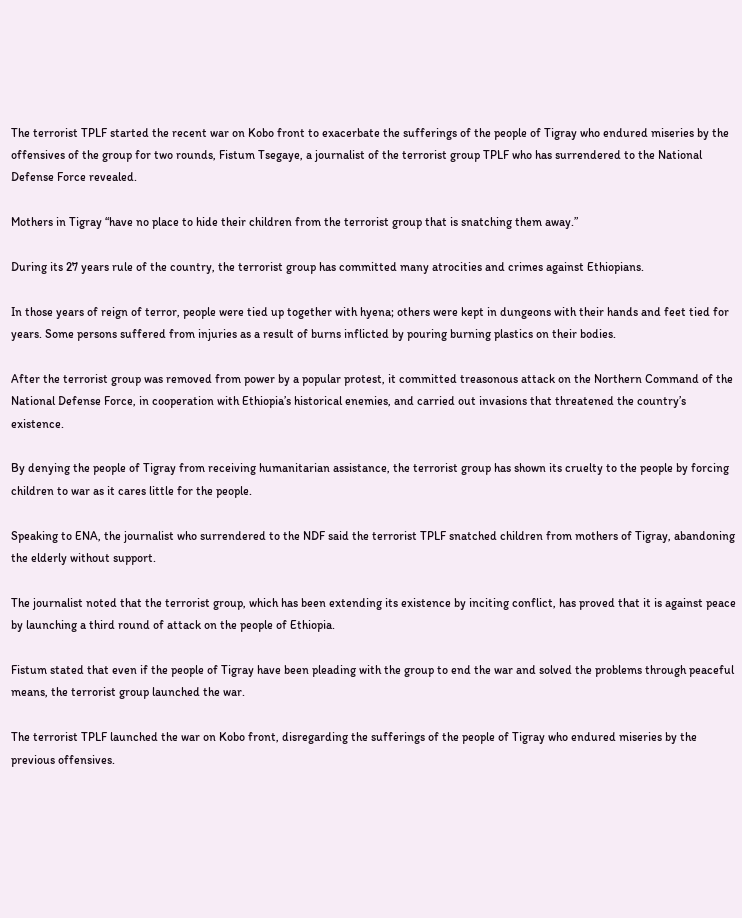The terrorist TPLF started the recent war on Kobo front to exacerbate the sufferings of the people of Tigray who endured miseries by the offensives of the group for two rounds, Fistum Tsegaye, a journalist of the terrorist group TPLF who has surrendered to the National Defense Force revealed.

Mothers in Tigray “have no place to hide their children from the terrorist group that is snatching them away.”

During its 27 years rule of the country, the terrorist group has committed many atrocities and crimes against Ethiopians.

In those years of reign of terror, people were tied up together with hyena; others were kept in dungeons with their hands and feet tied for years. Some persons suffered from injuries as a result of burns inflicted by pouring burning plastics on their bodies.

After the terrorist group was removed from power by a popular protest, it committed treasonous attack on the Northern Command of the National Defense Force, in cooperation with Ethiopia’s historical enemies, and carried out invasions that threatened the country’s existence.

By denying the people of Tigray from receiving humanitarian assistance, the terrorist group has shown its cruelty to the people by forcing children to war as it cares little for the people.

Speaking to ENA, the journalist who surrendered to the NDF said the terrorist TPLF snatched children from mothers of Tigray, abandoning the elderly without support.

The journalist noted that the terrorist group, which has been extending its existence by inciting conflict, has proved that it is against peace by launching a third round of attack on the people of Ethiopia.

Fistum stated that even if the people of Tigray have been pleading with the group to end the war and solved the problems through peaceful means, the terrorist group launched the war.

The terrorist TPLF launched the war on Kobo front, disregarding the sufferings of the people of Tigray who endured miseries by the previous offensives.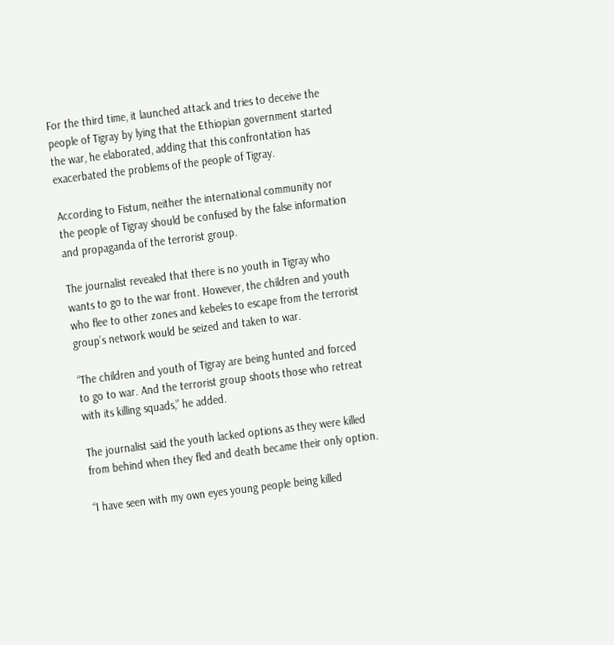For the third time, it launched attack and tries to deceive the people of Tigray by lying that the Ethiopian government started the war, he elaborated, adding that this confrontation has exacerbated the problems of the people of Tigray.

According to Fistum, neither the international community nor the people of Tigray should be confused by the false information and propaganda of the terrorist group.

The journalist revealed that there is no youth in Tigray who wants to go to the war front. However, the children and youth who flee to other zones and kebeles to escape from the terrorist group’s network would be seized and taken to war.

“The children and youth of Tigray are being hunted and forced to go to war. And the terrorist group shoots those who retreat with its killing squads,” he added.

The journalist said the youth lacked options as they were killed from behind when they fled and death became their only option.

“I have seen with my own eyes young people being killed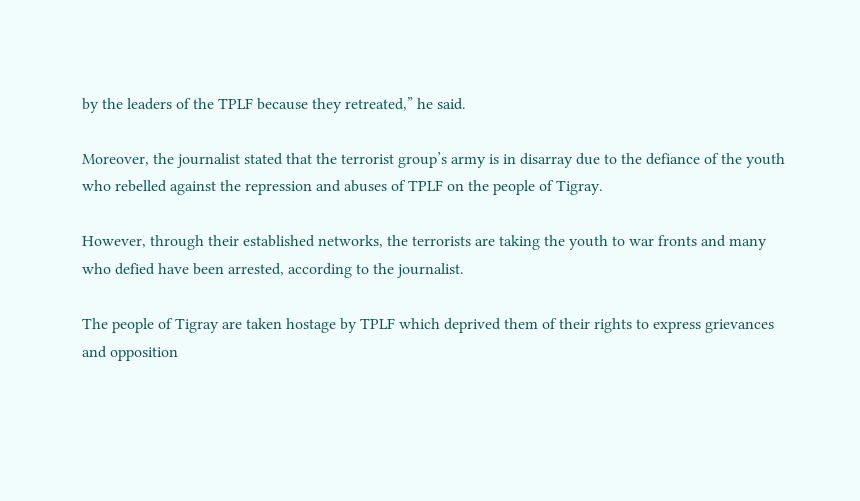by the leaders of the TPLF because they retreated,” he said.

Moreover, the journalist stated that the terrorist group’s army is in disarray due to the defiance of the youth who rebelled against the repression and abuses of TPLF on the people of Tigray.

However, through their established networks, the terrorists are taking the youth to war fronts and many who defied have been arrested, according to the journalist.

The people of Tigray are taken hostage by TPLF which deprived them of their rights to express grievances and opposition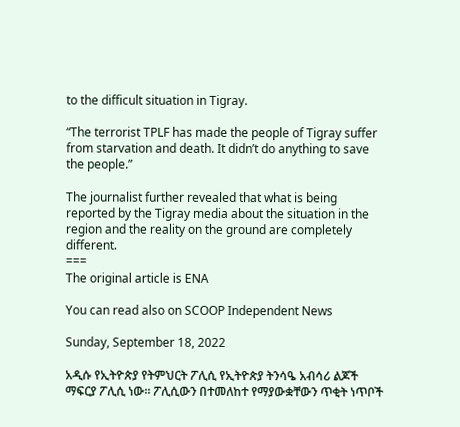to the difficult situation in Tigray.

“The terrorist TPLF has made the people of Tigray suffer from starvation and death. It didn’t do anything to save the people.”

The journalist further revealed that what is being reported by the Tigray media about the situation in the region and the reality on the ground are completely different.
===
The original article is ENA

You can read also on SCOOP Independent News

Sunday, September 18, 2022

አዲሱ የኢትዮጵያ የትምህርት ፖሊሲ የኢትዮጵያ ትንሳዔ አብሳሪ ልጆች ማፍርያ ፖሊሲ ነው። ፖሊሲውን በተመለከተ የማያውቋቸውን ጥቂት ነጥቦች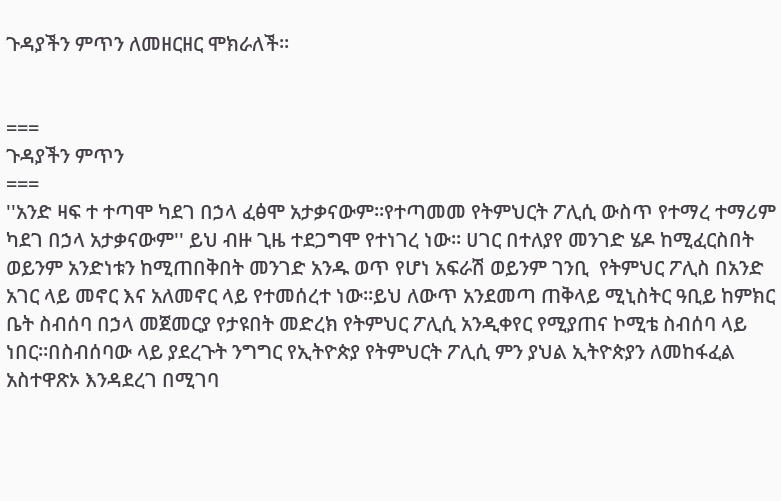ጉዳያችን ምጥን ለመዘርዘር ሞክራለች።


===
ጉዳያችን ምጥን
===
''አንድ ዛፍ ተ ተጣሞ ካደገ በኃላ ፈፅሞ አታቃናውም።የተጣመመ የትምህርት ፖሊሲ ውስጥ የተማረ ተማሪም ካደገ በኃላ አታቃናውም'' ይህ ብዙ ጊዜ ተደጋግሞ የተነገረ ነው። ሀገር በተለያየ መንገድ ሄዶ ከሚፈርስበት ወይንም አንድነቱን ከሚጠበቅበት መንገድ አንዱ ወጥ የሆነ አፍራሽ ወይንም ገንቢ  የትምህር ፖሊስ በአንድ አገር ላይ መኖር እና አለመኖር ላይ የተመሰረተ ነው።ይህ ለውጥ አንደመጣ ጠቅላይ ሚኒስትር ዓቢይ ከምክር ቤት ስብሰባ በኃላ መጀመርያ የታዩበት መድረክ የትምህር ፖሊሲ አንዲቀየር የሚያጠና ኮሚቴ ስብሰባ ላይ ነበር።በስብሰባው ላይ ያደረጉት ንግግር የኢትዮጵያ የትምህርት ፖሊሲ ምን ያህል ኢትዮጵያን ለመከፋፈል አስተዋጽኦ እንዳደረገ በሚገባ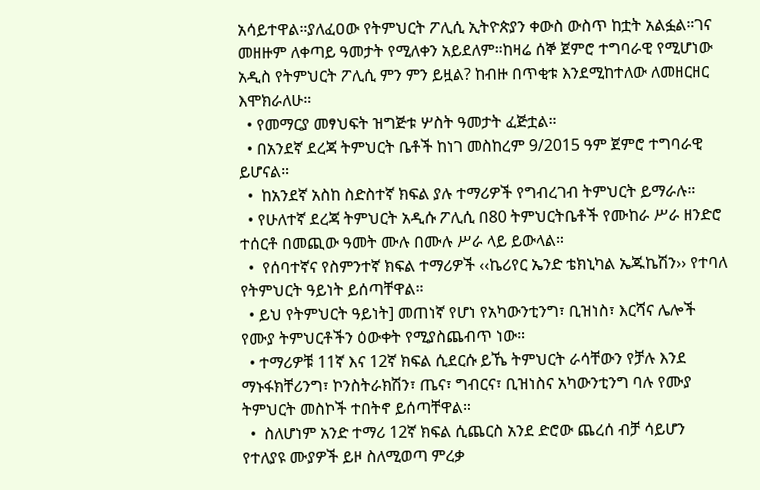አሳይተዋል።ያለፈዐው የትምህርት ፖሊሲ ኢትዮጵያን ቀውስ ውስጥ ከቷት አልፏል።ገና መዘዙም ለቀጣይ ዓመታት የሚለቀን አይደለም።ከዛሬ ሰኞ ጀምሮ ተግባራዊ የሚሆነው አዲስ የትምህርት ፖሊሲ ምን ምን ይዟል? ከብዙ በጥቂቱ እንደሚከተለው ለመዘርዘር እሞክራለሁ።
  • የመማርያ መፃህፍት ዝግጅቱ ሦስት ዓመታት ፈጅቷል።
  • በአንደኛ ደረጃ ትምህርት ቤቶች ከነገ መስከረም 9/2015 ዓም ጀምሮ ተግባራዊ ይሆናል።
  •  ከአንደኛ አስከ ስድስተኛ ክፍል ያሉ ተማሪዎች የግብረገብ ትምህርት ይማራሉ።
  • የሁለተኛ ደረጃ ትምህርት አዲሱ ፖሊሲ በ80 ትምህርትቤቶች የሙከራ ሥራ ዘንድሮ ተሰርቶ በመጪው ዓመት ሙሉ በሙሉ ሥራ ላይ ይውላል።
  •  የሰባተኛና የስምንተኛ ክፍል ተማሪዎች ‹‹ኬሪየር ኤንድ ቴክኒካል ኤጁኬሽን›› የተባለ የትምህርት ዓይነት ይሰጣቸዋል።
  • ይህ የትምህርት ዓይነት] መጠነኛ የሆነ የአካውንቲንግ፣ ቢዝነስ፣ እርሻና ሌሎች የሙያ ትምህርቶችን ዕውቀት የሚያስጨብጥ ነው።
  • ተማሪዎቹ 11ኛ እና 12ኛ ክፍል ሲደርሱ ይኼ ትምህርት ራሳቸውን የቻሉ እንደ ማኑፋክቸሪንግ፣ ኮንስትራክሽን፣ ጤና፣ ግብርና፣ ቢዝነስና አካውንቲንግ ባሉ የሙያ ትምህርት መስኮች ተበትኖ ይሰጣቸዋል።
  •  ስለሆነም አንድ ተማሪ 12ኛ ክፍል ሲጨርስ አንደ ድሮው ጨረሰ ብቻ ሳይሆን የተለያዩ ሙያዎች ይዞ ስለሚወጣ ምረቃ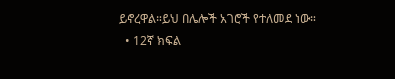ይኖረዋል።ይህ በሌሎች አገሮች የተለመደ ነው።
  • 12ኛ ክፍል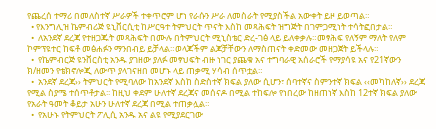የጨረሰ ተማሪ በመለስተኛ ሥራዎች ተቀጥሮም ሆነ የራሱን ሥራ ለመስራት የሚያስችል አውቀት ይዞ ይወጣል።
  • የእንግሊዝ ኬምብሪጅ ዩኒቨርሲቲ ከሥርዓተ ትምህርት ጥናት እስከ መጻሕፍት ዝግጅት በገምጋሚነት ተሳትፎበታል።
  •  ለአንደኛ ደረጃ የተዘጋጁት መጻሕፍት በሙሉ በትምህርት ሚኒስቴር ድረ-ገፅ ላይ ይለቀቃሉ።መፃሕፍ የለኝም ማለት የለም ኮምፕዩተር ከፍቶ መፅሐፉን ማንበብይ ይቻላል።ወላጆችም ልጆቻቸውን ለማስጠናት ቀድመው መዘጋጀት ይችላሉ።
  •  የኬምብርጅ ዩንቨርስቲ አንዱ ያገዘው ያለፉ መፃህፍት ብዙ ነገር ያጨቁ አና ተግባራዊ አሰራሮች የማያሳዩ አና የ21ኛውን ክ/ዘመን የቴክኖሎጂ ለውጥ ያላገናዘበ መሆኑ ላይ ጠቃሚ ሃሳብ ሰጥቷል።
  •  አንደኛ ደረጃ›› ትምህርት የሚባለው ከአንደኛ እስከ ስድስተኛ ክፍል ያለው ሲሆን፣ ሰባተኛና ስምንተኛ ክፍል ‹‹መካከለኛ›› ደረጃ የሚል ስያሜ ተሰጥቶታል፡፡ ከዚህ ቀደም ሁለተኛ ደረጃና መሰናዶ በሚል ተከፍሎ የነበረው ከዘጠነኛ እስከ 12ተኛ ክፍል ያለው የአራት ዓመት ቆይታ አሁን ሁለተኛ ደረጃ በሚል ተጠቃሏል።
  •  የአሁኑ የትምህርት ፖሊሲ አንዱ አና ልዩ የሚያደርገው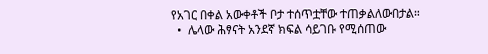የአገር በቀል አውቀቶች ቦታ ተሰጥቷቸው ተጠቃልለውበታል።
  •  ሌላው ሕፃናት አንደኛ ክፍል ሳይገቡ የሚሰጠው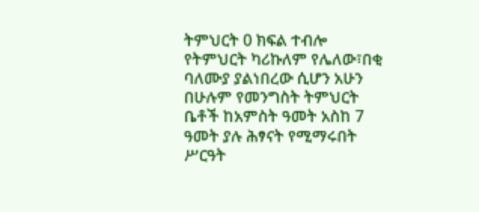ትምህርት 0 ክፍል ተብሎ የትምህርት ካሪኩለም የሌለው፣በቂ ባለሙያ ያልነበረው ሲሆን አሁን በሁሉም የመንግስት ትምህርት ቤቶች ከአምስት ዓመት አስከ 7 ዓመት ያሉ ሕፃናት የሚማሩበት ሥርዓት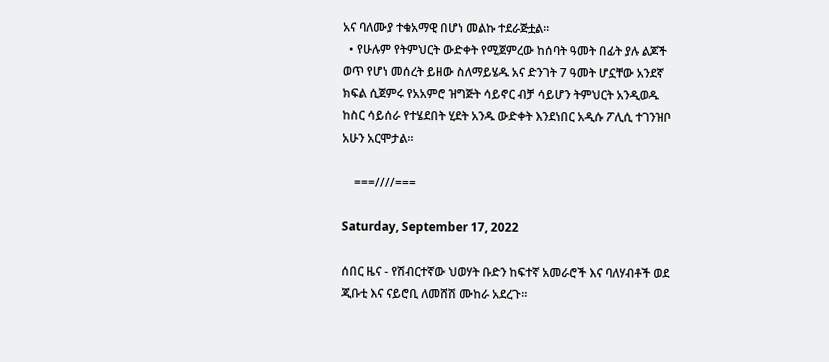አና ባለሙያ ተቁአማዊ በሆነ መልኩ ተደራጅቷል።
  • የሁሉም የትምህርት ውድቀት የሚጀምረው ከሰባት ዓመት በፊት ያሉ ልጆች ወጥ የሆነ መሰረት ይዘው ስለማይሄዱ አና ድንገት 7 ዓመት ሆኗቸው አንደኛ ክፍል ሲጀምሩ የአአምሮ ዝግጅት ሳይኖር ብቻ ሳይሆን ትምህርት አንዲወዱ ከስር ሳይሰራ የተሄደበት ሂደት አንዱ ውድቀት እንደነበር አዲሱ ፖሊሲ ተገንዝቦ አሁን አርሞታል።

    ===////===

Saturday, September 17, 2022

ሰበር ዜና - የሽብርተኛው ህወሃት ቡድን ከፍተኛ አመራሮች እና ባለሃብቶች ወደ ጂቡቲ እና ናይሮቢ ለመሸሽ ሙከራ አደረጉ።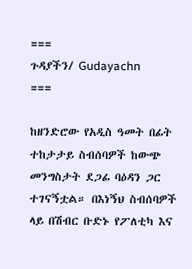===
ጉዳያችን/ Gudayachn
===

ከዘንድሮው የአዲስ ዓመት በፊት ተከታታይ ስብሰባዎች ከውጭ መንግስታት ደጋፊ ባዕዳን ጋር ተገናኝቷል። በእነኝህ ስብሰባዎች ላይ በሽብር ቡድኑ የፖለቲካ እና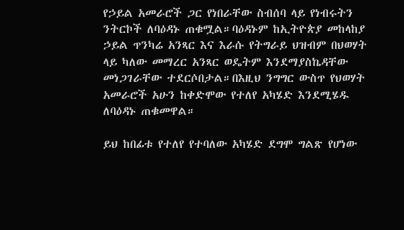የኃይል አመራሮች ጋር የነበራቸው ስብሰባ ላይ የነብሩትን ንትርኮች ለባዕዳኑ ጠቁሟል።ባዕዳኑም ከኢትዮጵያ መከላከያ ኃይል ጥንካሬ አንጻር እና እራሱ የትግራይ ህዝብም በህወሃት ላይ ካለው መማረር አንጻር ወዴትም እንደማያስኬዳቸው መነጋገራቸው ተደርሶበታል።በእዚህ ንግግር ውስጥ የህወሃት አመራሮች አሁን ከቀድሞው የተለየ አካሄድ እንደሚሄዱ ለባዕዳኑ ጠቁመዋል።

ይህ ከበፊቱ የተለየ የተባለው አካሄድ ደግሞ ግልጽ የሆነው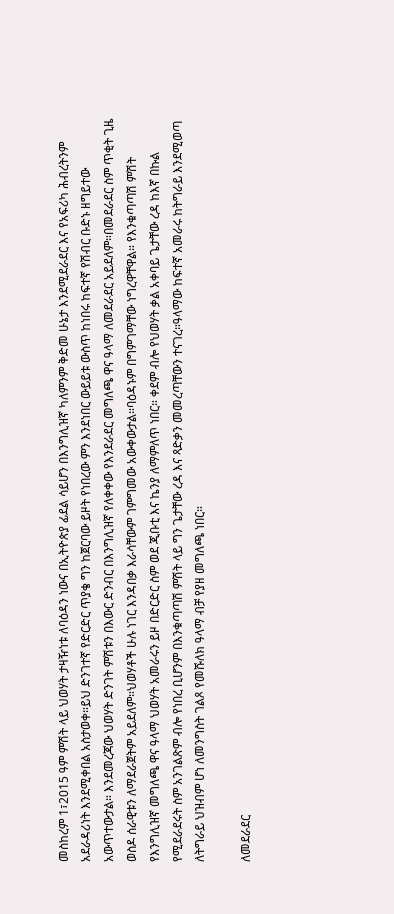መስከረም 1፣2015 ዓም ምሽት ላይ ህወሃት ታዛዥነቱ ለባዕዳን ነውና በኢትዮጵያ ፊደል ሳይሆን በእንግሊዝኛ ካለምንም ቅድመ ሁኔታ እንደሚደራደር እና የአፍሪካ ሕብረትንም አደራዳሪነት እንደሚቀበል አስታወቀ።ይህ ድንገተኛ የድርድር ጥያቄ ግን ከጀርባው ይዞት የነበረው ምን እንደነበር ውይይቱ ውስጥ ከነበሩ ከፍተኛ የሽብር ቡድኑ ዘግይተው አውጥተውታል። እንደመረጃው ህወሃት ድንገት ምሽቱን በእውር ድንብር በእንግሊዝኛ የለቀቀው የእንደራደር መግለጫ ዋና ዓላማ ለመደራደር አይደለም።በመደራደር ስም ጥቂት ጊዜ ወስዶ ሰራዊቱን ለማደራጀትም አይደለም።ህወሃቶች ሁሉ ነገር እንዳበቃ እራሳቸውም ገምግመው አውቀውታል።ባዕዳኑም በግምገማቸው ነግረዋቸዋል። የእንቁጣጣሽ ምሽት የእንግሊዝኛ መግለጫ ዋና ዓላማ ህወሃት አመራሩን ይዞ በድርድር ስም ወደ ጂቡቲ እና ኬንያ ለማምለጥ ነበር። ቀደም ብሎ የህወሃት ቃል አቀባይ ጌታቸው ረዳ ከእኛ በኩል የሚደራደሩት ስም አንገልጽም ብሎ የነበረ ቢሆንም በእንቁጣጣሽ ምሽት ላይ ግን ጌታቸው ረዳ እና ጻድቃን መመረጣቸውን ተናገረ።ዓላማው ከፍተኛ አመራሩ ከትግራይ እንደሚወጣ ለትግራይ ህዝብም ሆነ ለመንግስት ገልጾ የመሹለክ ዓላማ ብቻ የያዘ መግለጫ ነበር።

ለመደራደር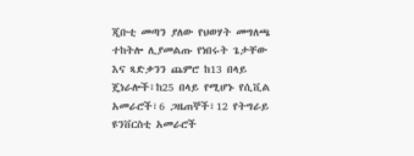ጂቡቲ መጣን ያለው የህወሃት መግለጫ ተከትሎ ሊያመልጡ የነበሩት ጌታቸው እና ጻድቃንን ጨምሮ ከ13 በላይ ጄነራሎች፣ከ25 በላይ የሚሆኑ የሲቪል አመራሮች፣6 ጋዜጠኞች፣12 የትግራይ ዩንቨርስቲ አመራሮች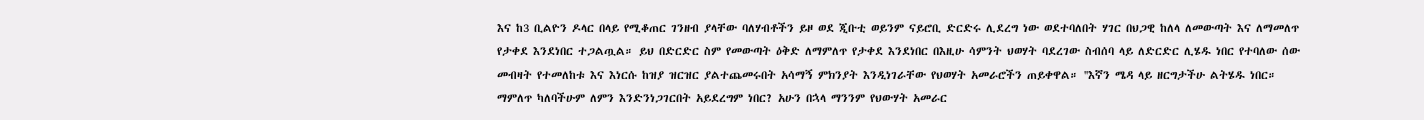እና ከ3 ቢልዮን ዶላር በላይ የሚቆጠር ገንዘብ ያላቸው ባለሃብቶችን ይዞ ወደ ጂቡቲ ወይንም ናይሮቢ ድርድሩ ሊደረግ ነው ወደተባለበት ሃገር በህጋዊ ከለላ ለመውጣት እና ለማመለጥ የታቀደ እንደነበር ተጋልጧል። ይህ በድርድር ስም የመውጣት ዕቅድ ለማምለጥ የታቀደ እንደነበር በእዚሁ ሳምንት ህወሃት ባደረገው ስብሰባ ላይ ለድርድር ሊሄዱ ነበር የተባለው ሰው መብዛት የተመለከቱ እና እነርሱ ከዝያ ዝርዝር ያልተጨመሩበት አሳማኝ ምክንያት እንዲነገራቸው የህወሃት አመራሮችን ጠይቀዋል። ''እኛን ሜዳ ላይ ዘርግታችሁ ልትሄዱ ነበር። ማምለጥ ካለባችሁም ለምን እንድንነጋገርበት አይደረግም ነበር? አሁን በኋላ ማንንም የህውሃት አመራር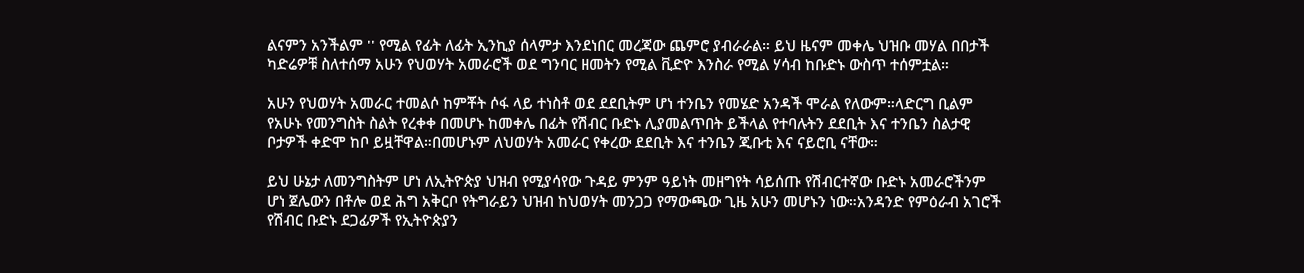ልናምን አንችልም '' የሚል የፊት ለፊት ኢንኪያ ሰላምታ እንደነበር መረጃው ጨምሮ ያብራራል። ይህ ዜናም መቀሌ ህዝቡ መሃል በበታች ካድሬዎቹ ስለተሰማ አሁን የህወሃት አመራሮች ወደ ግንባር ዘመትን የሚል ቪድዮ እንስራ የሚል ሃሳብ ከቡድኑ ውስጥ ተሰምቷል።

አሁን የህወሃት አመራር ተመልሶ ከምቾት ሶፋ ላይ ተነስቶ ወደ ደደቢትም ሆነ ተንቤን የመሄድ አንዳች ሞራል የለውም።ላድርግ ቢልም የአሁኑ የመንግስት ስልት የረቀቀ በመሆኑ ከመቀሌ በፊት የሽብር ቡድኑ ሊያመልጥበት ይችላል የተባሉትን ደደቢት እና ተንቤን ስልታዊ ቦታዎች ቀድሞ ከቦ ይዟቸዋል።በመሆኑም ለህወሃት አመራር የቀረው ደደቢት እና ተንቤን ጂቡቲ እና ናይሮቢ ናቸው።

ይህ ሁኔታ ለመንግስትም ሆነ ለኢትዮጵያ ህዝብ የሚያሳየው ጉዳይ ምንም ዓይነት መዘግየት ሳይሰጡ የሽብርተኛው ቡድኑ አመራሮችንም ሆነ ጀሌውን በቶሎ ወደ ሕግ አቅርቦ የትግራይን ህዝብ ከህወሃት መንጋጋ የማውጫው ጊዜ አሁን መሆኑን ነው።አንዳንድ የምዕራብ አገሮች የሽብር ቡድኑ ደጋፊዎች የኢትዮጵያን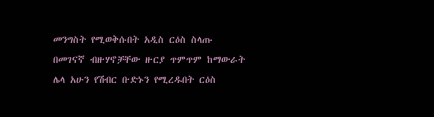መንግስት የሚወቅሱበት አዲስ ርዕስ ስላጡ በመገናኛ ብዙሃኖቻቸው ዙርያ ጥምጥም ከማውራት ሌላ አሁን የሽብር ቡድኑን የሚረዱበት ርዕስ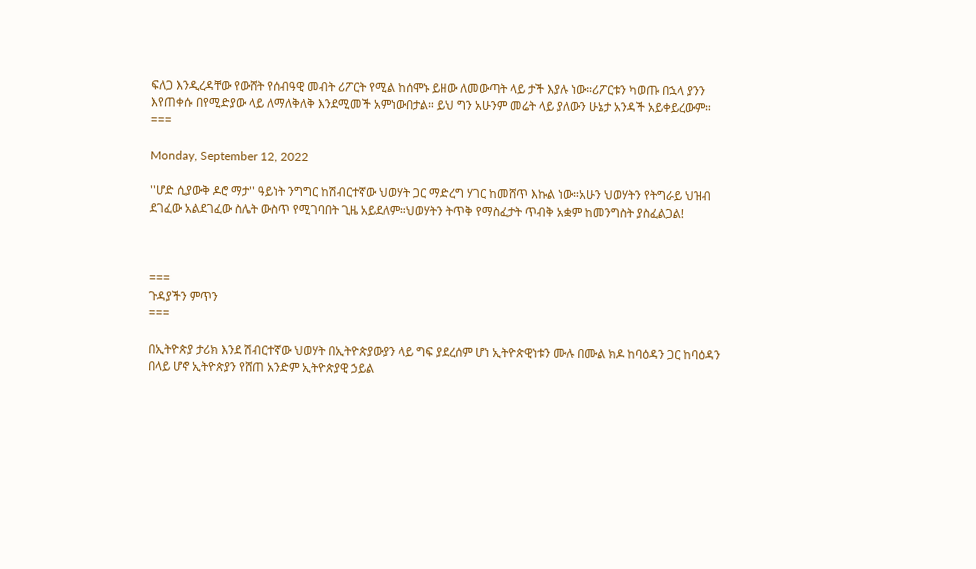ፍለጋ እንዲረዳቸው የውሸት የሰብዓዊ መብት ሪፖርት የሚል ከሰሞኑ ይዘው ለመውጣት ላይ ታች እያሉ ነው።ሪፖርቱን ካወጡ በኋላ ያንን እየጠቀሱ በየሚድያው ላይ ለማለቅለቅ እንደሚመች አምነውበታል። ይህ ግን አሁንም መሬት ላይ ያለውን ሁኔታ አንዳች አይቀይረውም።
===

Monday, September 12, 2022

''ሆድ ሲያውቅ ዶሮ ማታ'' ዓይነት ንግግር ከሽብርተኛው ህወሃት ጋር ማድረግ ሃገር ከመሸጥ እኩል ነው።አሁን ህወሃትን የትግራይ ህዝብ ደገፈው አልደገፈው ስሌት ውስጥ የሚገባበት ጊዜ አይደለም።ህወሃትን ትጥቅ የማስፈታት ጥብቅ አቋም ከመንግስት ያስፈልጋል!



===
ጉዳያችን ምጥን
===

በኢትዮጵያ ታሪክ እንደ ሽብርተኛው ህወሃት በኢትዮጵያውያን ላይ ግፍ ያደረሰም ሆነ ኢትዮጵዊነቱን ሙሉ በሙል ክዶ ከባዕዳን ጋር ከባዕዳን በላይ ሆኖ ኢትዮጵያን የሸጠ አንድም ኢትዮጵያዊ ኃይል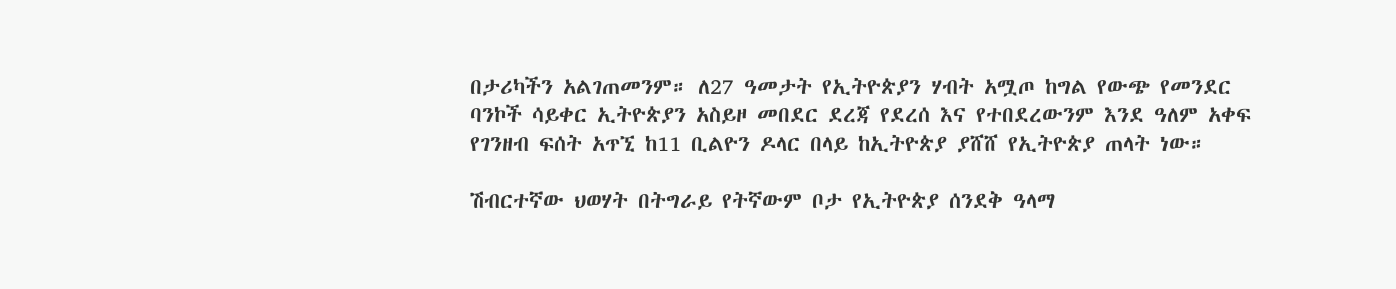በታሪካችን አልገጠመንም። ለ27 ዓመታት የኢትዮጵያን ሃብት አሟጦ ከግል የውጭ የመንደር ባንኮች ሳይቀር ኢትዮጵያን አስይዞ መበደር ደረጃ የደረሰ እና የተበደረውንም እንደ ዓለም አቀፍ የገንዘብ ፍሰት አጥኚ ከ11 ቢልዮን ዶላር በላይ ከኢትዮጵያ ያሸሸ የኢትዮጵያ ጠላት ነው።

ሽብርተኛው ህወሃት በትግራይ የትኛውም ቦታ የኢትዮጵያ ሰንደቅ ዓላማ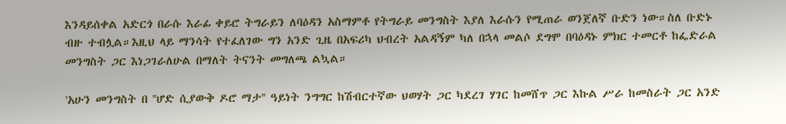እንዳይሰቀል አድርጎ በራሱ እራፊ ቀይሮ ትግራይን ለባዕዳን አስማምቶ የትግራይ መንግስት እያለ እራሱን የሚጠራ ወንጀለኛ ቡድን ነው።ስለ ቡድኑ ብዙ ተብሏል።እዚህ ላይ ማንሳት የተፈለገው ግን አንድ ጊዜ በአፍሪካ ህብረት አልዳኝም ካለ በኋላ መልሶ ደግሞ በባዕዳኑ ምክር ተመርቶ ከፌድራል መንግስት ጋር እነጋገራለሁል በማለት ትናንት መግለጫ ልኳል።

'አሁን መንግስት በ ''ሆድ ሲያውቅ ዶሮ ማታ'' ዓይነት ንግግር ከሽብርተኛው ህወሃት ጋር ካደረገ ሃገር ከመሸጥ ጋር እኩል ሥራ ከመስራት ጋር አንድ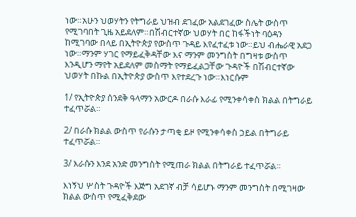ነው።አሁን ህወሃትን የትግራይ ህዝብ ደገፈው አልደገፈው ስሌት ውስጥ የሚገባበት ጊዜ አይደለም።በሽብርተኛው ህወሃት በር ከፋችነት ባዕዳን ከሚገባው በላይ በኢትዮጵያ የውስጥ ጉዳይ እየፈተፈቱ ነው።ይህ ብሔራዊ አደጋ ነው።ማንም ሃገር የማይፈቅዳቸው እና ማንም መንግስት በግዛቱ ውስጥ እንዲሆን ማየት አይደለም መስማት የማይፈልጋቸው ጉዳዮች በሽብርተኛው ህወሃት በኩል በኢትዮጵያ ውስጥ እየተደረጉ ነው።እነርሱም

1/ የኢትዮጵያ ሰንደቅ ዓላማን አውርዶ በራሱ እራፊ የሚንቀሳቀስ ክልል በትግራይ ተፈጥሯል።

2/ በራሱ ክልል ውስጥ የራሱን ታጣቂ ይዞ የሚንቀሳቀስ ኃይል በትግራይ ተፈጥሯል።

3/ እራሱን እንደ አንድ መንግስት የሚጠራ ክልል በትግራይ ተፈጥሯል።

እነኝህ ሦስት ጉዳዮች እጅግ አደገኛ ብቻ ሳይሆኑ ማንም መንግስት በሚገዛው ክልል ውስጥ የሚፈቅደው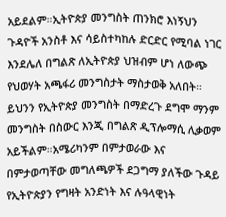አይደልም።ኢትዮጵያ መንግስት ጠንክሮ እነኝህን ጉዳዮች አንስቶ እና ሳይስተካከሉ ድርድር የሚባል ነገር እንደሌለ በግልጽ ለኢትዮጵያ ህዝብም ሆነ ለውጭ የህወሃት አጫፋሪ መንግስታት ማስታወቅ አለበት። ይህንን የኢትዮጵያ መንግስት በማድረጉ ደግሞ ማንም መንግስት በስውር እንጂ በግልጽ ዲፕሎማሲ ሊቃወም አይችልም።አሜሪካንም በምታወራው እና በምታወጣቸው መግለጫዎች ደጋግማ ያለችው ጉዳይ የኢትዮጵያን የግዛት አንድነት እና ሉዓላዊነት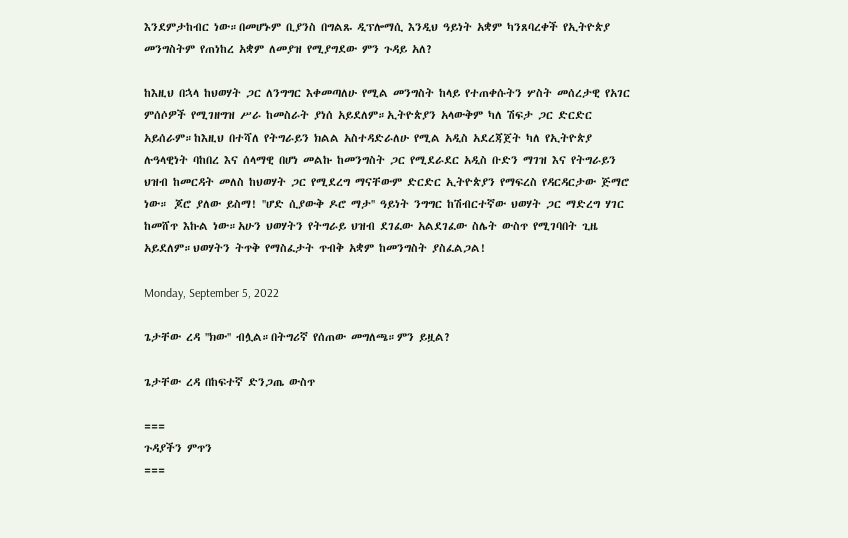እንደምታከብር ነው።በመሆኑም ቢያንስ በግልጹ ዲፕሎማሲ እንዲህ ዓይነት አቋም ካንጸባረቀች የኢትዮጵያ መንግስትም የጠነከረ አቋም ለመያዝ የሚያግደው ምን ጉዳይ አለ?

ከእዚህ በኋላ ከህወሃት ጋር ለንግግር እቀመጣለሁ የሚል መንግስት ከላይ የተጠቀሱትን ሦስት መሰረታዊ የአገር ምሰሶዎች የሚገዘግዝ ሥራ ከመስራት ያነሰ አይደለም።ኢትዮጵያን አላውቅም ካለ ሽፍታ ጋር ድርድር አይሰራም።ከእዚህ በተሻለ የትግራይን ክልል አስተዳድራለሁ የሚል አዲስ አደረጃጀት ካለ የኢትዮጵያ ሉዓላዊነት ባከበረ እና ሰላማዊ በሆነ መልኩ ከመንግስት ጋር የሚደራደር አዲስ ቡድን ማገዝ እና የትግራይን ህዝብ ከመርዳት መለስ ከህወሃት ጋር የሚደረግ ማናቸውም ድርድር ኢትዮጵያን የማፍረስ የዳርዳርታው ጅማሮ ነው። ጆሮ ያለው ይስማ! ''ሆድ ሲያውቅ ዶሮ ማታ'' ዓይነት ንግግር ከሽብርተኛው ህወሃት ጋር ማድረግ ሃገር ከመሸጥ እኩል ነው።አሁን ህወሃትን የትግራይ ህዝብ ደገፈው አልደገፈው ስሌት ውስጥ የሚገባበት ጊዜ አይደለም።ህወሃትን ትጥቅ የማስፈታት ጥብቅ አቋም ከመንግስት ያስፈልጋል!

Monday, September 5, 2022

ጌታቸው ረዳ ''ክው'' ብሏል።በትግሪኛ የሰጠው መግለጫ።ምን ይዟል?

ጌታቸው ረዳ በከፍተኛ ድንጋጤ ውስጥ

===
ጉዳያችን ምጥን
===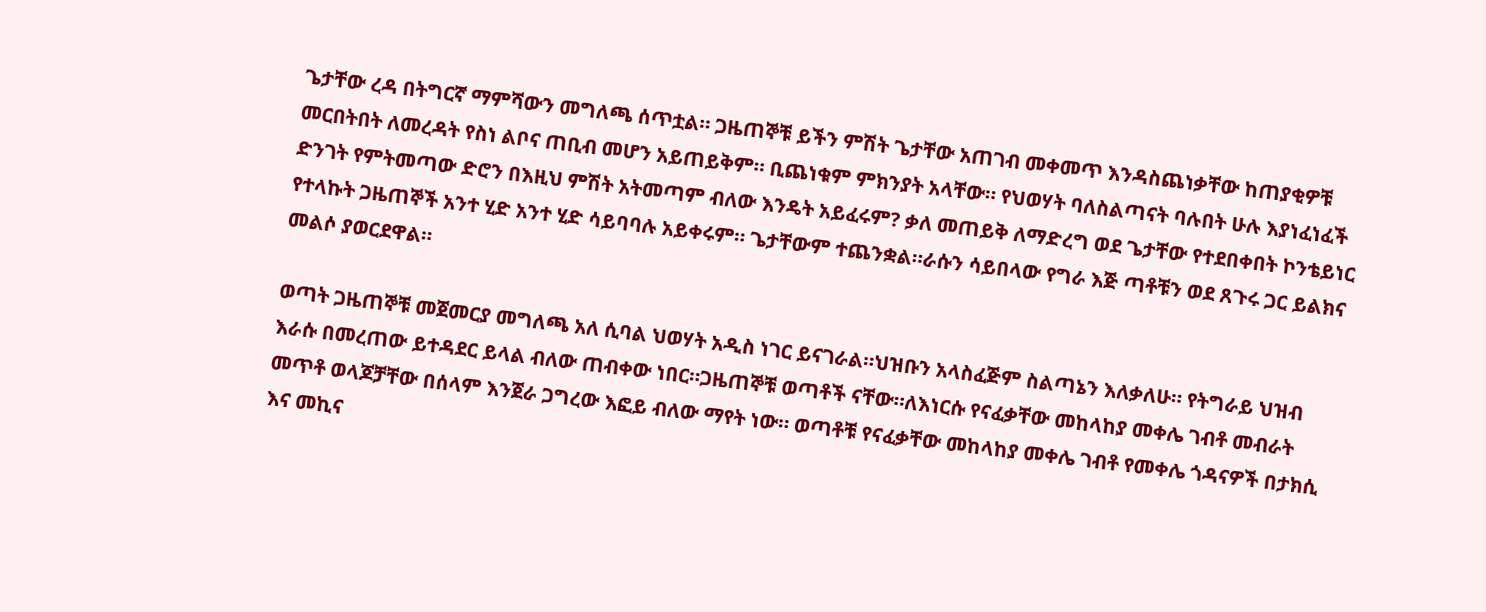ጌታቸው ረዳ በትግርኛ ማምሻውን መግለጫ ሰጥቷል። ጋዜጠኞቹ ይችን ምሽት ጌታቸው አጠገብ መቀመጥ እንዳስጨነቃቸው ከጠያቂዎቹ መርበትበት ለመረዳት የስነ ልቦና ጠቢብ መሆን አይጠይቅም። ቢጨነቁም ምክንያት አላቸው። የህወሃት ባለስልጣናት ባሉበት ሁሉ እያነፈነፈች ድንገት የምትመጣው ድሮን በእዚህ ምሽት አትመጣም ብለው እንዴት አይፈሩም? ቃለ መጠይቅ ለማድረግ ወደ ጌታቸው የተደበቀበት ኮንቴይነር የተላኩት ጋዜጠኞች አንተ ሂድ አንተ ሂድ ሳይባባሉ አይቀሩም። ጌታቸውም ተጨንቋል።ራሱን ሳይበላው የግራ እጅ ጣቶቹን ወደ ጸጉሩ ጋር ይልክና መልሶ ያወርደዋል።

ወጣት ጋዜጠኞቹ መጀመርያ መግለጫ አለ ሲባል ህወሃት አዲስ ነገር ይናገራል።ህዝቡን አላስፈጅም ስልጣኔን እለቃለሁ። የትግራይ ህዝብ እራሱ በመረጠው ይተዳደር ይላል ብለው ጠብቀው ነበር።ጋዜጠኞቹ ወጣቶች ናቸው።ለእነርሱ የናፈቃቸው መከላከያ መቀሌ ገብቶ መብራት መጥቶ ወላጆቻቸው በሰላም እንጀራ ጋግረው እፎይ ብለው ማየት ነው። ወጣቶቹ የናፈቃቸው መከላከያ መቀሌ ገብቶ የመቀሌ ጎዳናዎች በታክሲ እና መኪና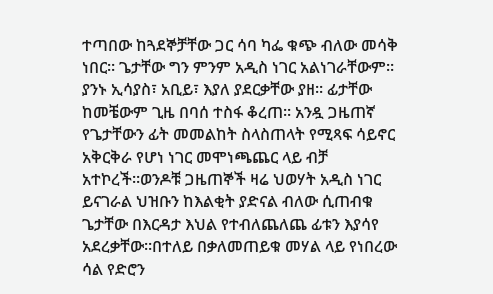ተጣበው ከጓደኞቻቸው ጋር ሳባ ካፌ ቁጭ ብለው መሳቅ ነበር። ጌታቸው ግን ምንም አዲስ ነገር አልነገራቸውም። ያንኑ ኢሳያስ፣ አቢይ፣ እያለ ያደርቃቸው ያዘ። ፊታቸው ከመቼውም ጊዜ በባሰ ተስፋ ቆረጠ። አንዷ ጋዜጠኛ የጌታቸውን ፊት መመልከት ስላስጠላት የሚጻፍ ሳይኖር አቅርቅራ የሆነ ነገር መሞነጫጨር ላይ ብቻ አተኮረች።ወንዶቹ ጋዜጠኞች ዛሬ ህወሃት አዲስ ነገር ይናገራል ህዝቡን ከእልቂት ያድናል ብለው ሲጠብቁ ጌታቸው በእርዳታ እህል የተብለጨለጨ ፊቱን እያሳየ አደረቃቸው።በተለይ በቃለመጠይቁ መሃል ላይ የነበረው ሳል የድሮን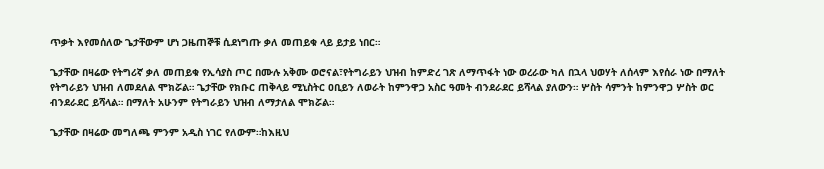ጥቃት እየመሰለው ጌታቸውም ሆነ ጋዜጠኞቹ ሲደነግጡ ቃለ መጠይቁ ላይ ይታይ ነበር።

ጌታቸው በዛሬው የትግሪኛ ቃለ መጠይቁ የኢሳያስ ጦር በሙሉ አቅሙ ወሮናል፣የትግራይን ህዝብ ከምድረ ገጽ ለማጥፋት ነው ወረራው ካለ በኋላ ህወሃት ለሰላም እየሰራ ነው በማለት የትግራይን ህዝብ ለመደለል ሞክሯል። ጌታቸው የክቡር ጠቅላይ ሚኒስትር ዐቢይን ለወራት ከምንዋጋ አስር ዓመት ብንደራደር ይሻላል ያለውን። ሦስት ሳምንት ከምንዋጋ ሦስት ወር ብንደራደር ይሻላል። በማለት አሁንም የትግራይን ህዝብ ለማታለል ሞክሯል።

ጌታቸው በዛሬው መግለጫ ምንም አዲስ ነገር የለውም።ከእዚህ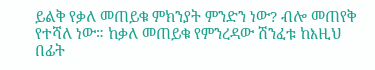ይልቅ የቃለ መጠይቁ ምክንያት ምንድን ነው? ብሎ መጠየቅ የተሻለ ነው። ከቃለ መጠይቁ የምንረዳው ሽንፈቱ ከእዚህ በፊት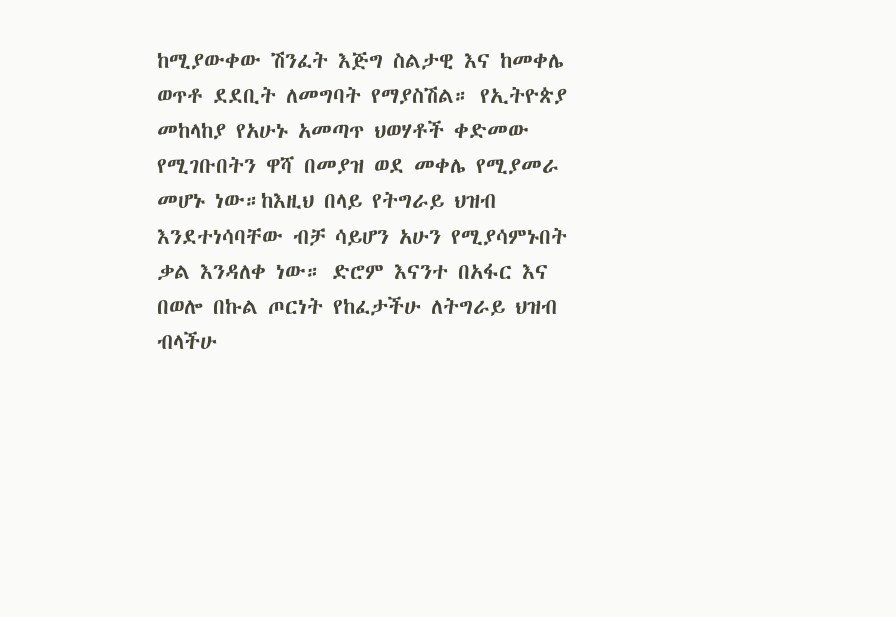ከሚያውቀው ሽንፈት እጅግ ስልታዊ እና ከመቀሌ ወጥቶ ደደቢት ለመግባት የማያስሽል። የኢትዮጵያ መከላከያ የአሁኑ አመጣጥ ህወሃቶች ቀድመው የሚገቡበትን ዋሻ በመያዝ ወደ መቀሌ የሚያመራ መሆኑ ነው።ከእዚህ በላይ የትግራይ ህዝብ እንደተነሳባቸው ብቻ ሳይሆን አሁን የሚያሳምኑበት ቃል እንዳለቀ ነው። ድሮም እናንተ በአፋር እና በወሎ በኩል ጦርነት የከፈታችሁ ለትግራይ ህዝብ ብላችሁ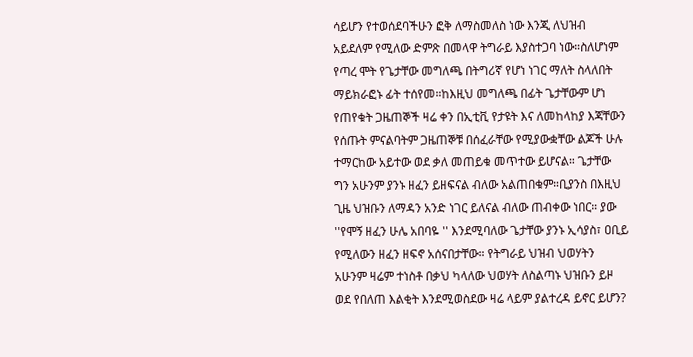ሳይሆን የተወሰደባችሁን ፎቅ ለማስመለስ ነው እንጂ ለህዝብ አይደለም የሚለው ድምጽ በመላዋ ትግራይ እያስተጋባ ነው።ስለሆነም የጣረ ሞት የጌታቸው መግለጫ በትግሪኛ የሆነ ነገር ማለት ስላለበት ማይክራፎኑ ፊት ተሰየመ።ከእዚህ መግለጫ በፊት ጌታቸውም ሆነ የጠየቁት ጋዜጠኞች ዛሬ ቀን በኢቲቪ የታዩት እና ለመከላከያ እጃቸውን የሰጡት ምናልባትም ጋዜጠኞቹ በሰፈራቸው የሚያውቋቸው ልጆች ሁሉ ተማርከው አይተው ወደ ቃለ መጠይቁ መጥተው ይሆናል። ጌታቸው ግን አሁንም ያንኑ ዘፈን ይዘፍናል ብለው አልጠበቁም።ቢያንስ በእዚህ ጊዜ ህዝቡን ለማዳን አንድ ነገር ይለናል ብለው ጠብቀው ነበር። ያው ''የሞኝ ዘፈን ሁሌ አበባዬ '' እንደሚባለው ጌታቸው ያንኑ ኢሳያስ፣ ዐቢይ የሚለውን ዘፈን ዘፍኖ አሰናበታቸው። የትግራይ ህዝብ ህወሃትን አሁንም ዛሬም ተነስቶ በቃህ ካላለው ህወሃት ለስልጣኑ ህዝቡን ይዞ ወደ የበለጠ እልቂት እንደሚወስደው ዛሬ ላይም ያልተረዳ ይኖር ይሆን?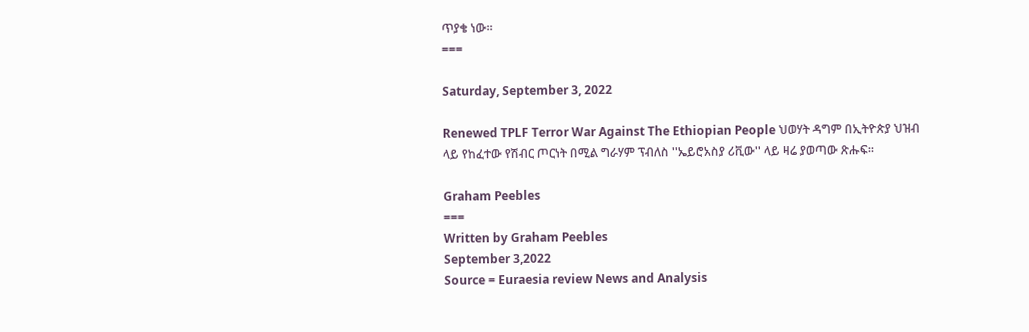ጥያቄ ነው።
===

Saturday, September 3, 2022

Renewed TPLF Terror War Against The Ethiopian People ህወሃት ዳግም በኢትዮጵያ ህዝብ ላይ የከፈተው የሽብር ጦርነት በሚል ግራሃም ፕብለስ ''ኤይሮአስያ ሪቪው'' ላይ ዛሬ ያወጣው ጽሑፍ።

Graham Peebles
===
Written by Graham Peebles
September 3,2022
Source = Euraesia review News and Analysis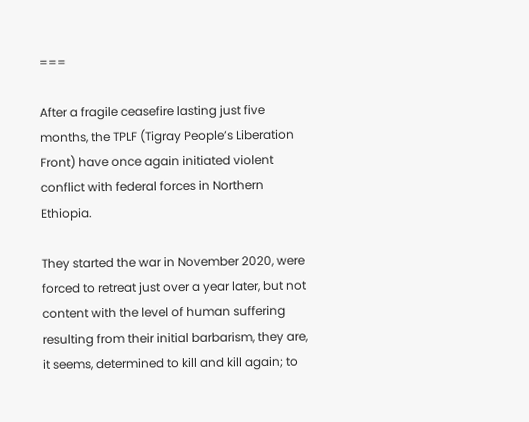===

After a fragile ceasefire lasting just five months, the TPLF (Tigray People’s Liberation Front) have once again initiated violent conflict with federal forces in Northern Ethiopia.

They started the war in November 2020, were forced to retreat just over a year later, but not content with the level of human suffering resulting from their initial barbarism, they are, it seems, determined to kill and kill again; to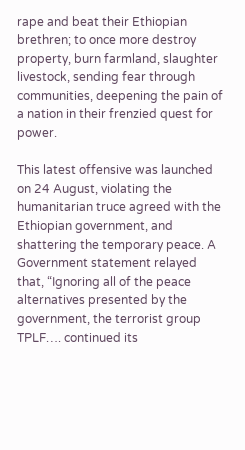rape and beat their Ethiopian brethren; to once more destroy property, burn farmland, slaughter livestock, sending fear through communities, deepening the pain of a nation in their frenzied quest for power.

This latest offensive was launched on 24 August, violating the humanitarian truce agreed with the Ethiopian government, and shattering the temporary peace. A Government statement relayed that, “Ignoring all of the peace alternatives presented by the government, the terrorist group TPLF…. continued its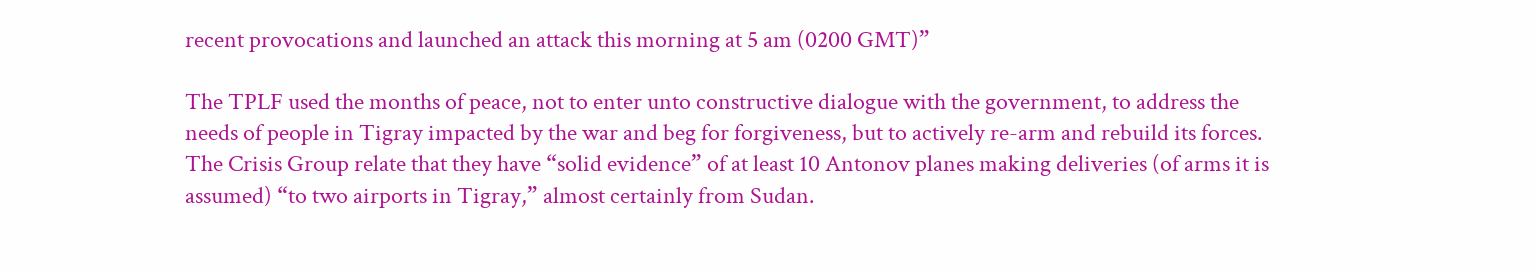recent provocations and launched an attack this morning at 5 am (0200 GMT)”

The TPLF used the months of peace, not to enter unto constructive dialogue with the government, to address the needs of people in Tigray impacted by the war and beg for forgiveness, but to actively re-arm and rebuild its forces. The Crisis Group relate that they have “solid evidence” of at least 10 Antonov planes making deliveries (of arms it is assumed) “to two airports in Tigray,” almost certainly from Sudan.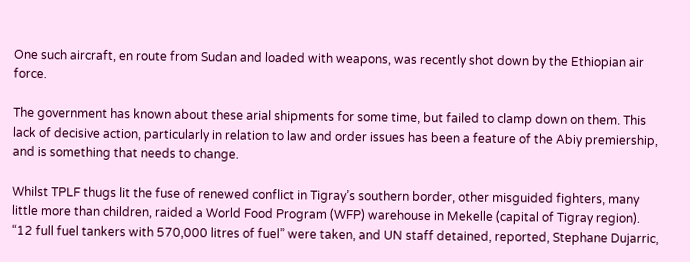One such aircraft, en route from Sudan and loaded with weapons, was recently shot down by the Ethiopian air force.

The government has known about these arial shipments for some time, but failed to clamp down on them. This lack of decisive action, particularly in relation to law and order issues has been a feature of the Abiy premiership, and is something that needs to change.

Whilst TPLF thugs lit the fuse of renewed conflict in Tigray’s southern border, other misguided fighters, many little more than children, raided a World Food Program (WFP) warehouse in Mekelle (capital of Tigray region). “12 full fuel tankers with 570,000 litres of fuel” were taken, and UN staff detained, reported, Stephane Dujarric,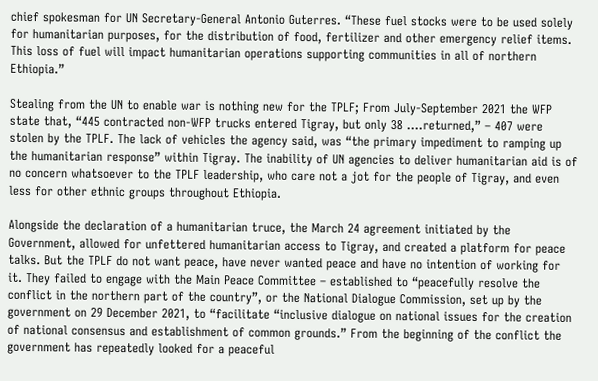chief spokesman for UN Secretary-General Antonio Guterres. “These fuel stocks were to be used solely for humanitarian purposes, for the distribution of food, fertilizer and other emergency relief items. This loss of fuel will impact humanitarian operations supporting communities in all of northern Ethiopia.”

Stealing from the UN to enable war is nothing new for the TPLF; From July-September 2021 the WFP state that, “445 contracted non-WFP trucks entered Tigray, but only 38 ….returned,” – 407 were stolen by the TPLF. The lack of vehicles the agency said, was “the primary impediment to ramping up the humanitarian response” within Tigray. The inability of UN agencies to deliver humanitarian aid is of no concern whatsoever to the TPLF leadership, who care not a jot for the people of Tigray, and even less for other ethnic groups throughout Ethiopia.

Alongside the declaration of a humanitarian truce, the March 24 agreement initiated by the Government, allowed for unfettered humanitarian access to Tigray, and created a platform for peace talks. But the TPLF do not want peace, have never wanted peace and have no intention of working for it. They failed to engage with the Main Peace Committee – established to “peacefully resolve the conflict in the northern part of the country”, or the National Dialogue Commission, set up by the government on 29 December 2021, to “facilitate “inclusive dialogue on national issues for the creation of national consensus and establishment of common grounds.” From the beginning of the conflict the government has repeatedly looked for a peaceful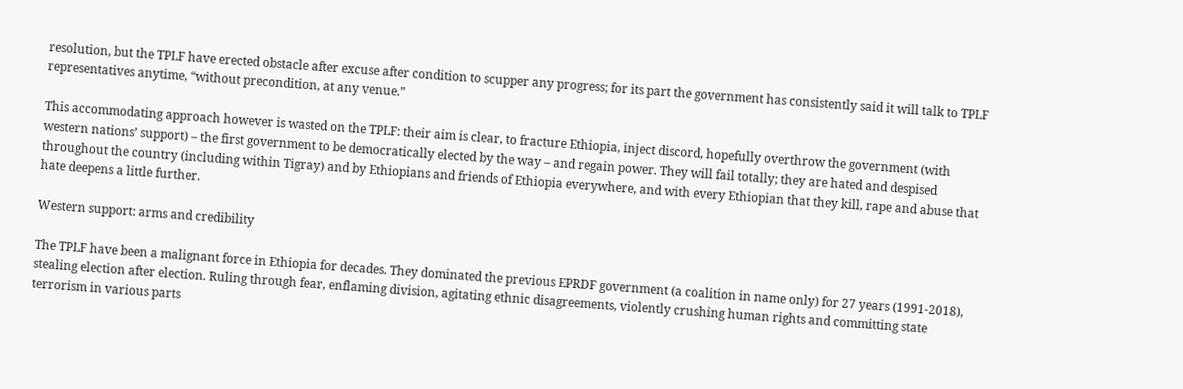resolution, but the TPLF have erected obstacle after excuse after condition to scupper any progress; for its part the government has consistently said it will talk to TPLF representatives anytime, “without precondition, at any venue.”

This accommodating approach however is wasted on the TPLF: their aim is clear, to fracture Ethiopia, inject discord, hopefully overthrow the government (with western nations’ support) – the first government to be democratically elected by the way – and regain power. They will fail totally; they are hated and despised throughout the country (including within Tigray) and by Ethiopians and friends of Ethiopia everywhere, and with every Ethiopian that they kill, rape and abuse that hate deepens a little further.

Western support: arms and credibility

The TPLF have been a malignant force in Ethiopia for decades. They dominated the previous EPRDF government (a coalition in name only) for 27 years (1991-2018), stealing election after election. Ruling through fear, enflaming division, agitating ethnic disagreements, violently crushing human rights and committing state terrorism in various parts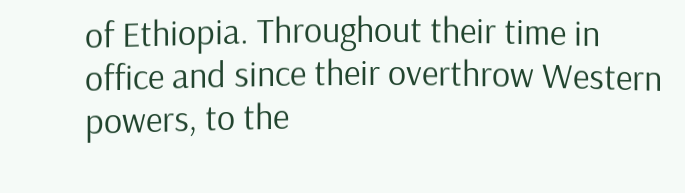of Ethiopia. Throughout their time in office and since their overthrow Western powers, to the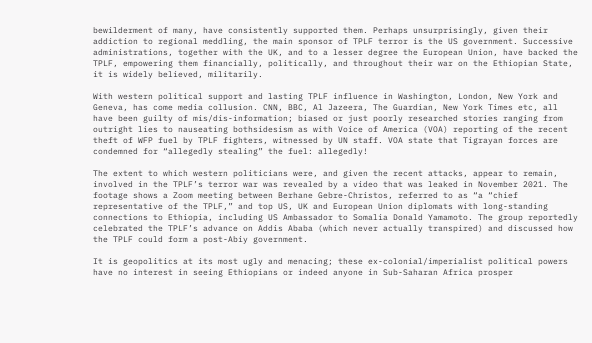bewilderment of many, have consistently supported them. Perhaps unsurprisingly, given their addiction to regional meddling, the main sponsor of TPLF terror is the US government. Successive administrations, together with the UK, and to a lesser degree the European Union, have backed the TPLF, empowering them financially, politically, and throughout their war on the Ethiopian State, it is widely believed, militarily.

With western political support and lasting TPLF influence in Washington, London, New York and Geneva, has come media collusion. CNN, BBC, Al Jazeera, The Guardian, New York Times etc, all have been guilty of mis/dis-information; biased or just poorly researched stories ranging from outright lies to nauseating bothsidesism as with Voice of America (VOA) reporting of the recent theft of WFP fuel by TPLF fighters, witnessed by UN staff. VOA state that Tigrayan forces are condemned for “allegedly stealing” the fuel: allegedly!

The extent to which western politicians were, and given the recent attacks, appear to remain, involved in the TPLF’s terror war was revealed by a video that was leaked in November 2021. The footage shows a Zoom meeting between Berhane Gebre-Christos, referred to as “a “chief representative of the TPLF,” and top US, UK and European Union diplomats with long-standing connections to Ethiopia, including US Ambassador to Somalia Donald Yamamoto. The group reportedly celebrated the TPLF’s advance on Addis Ababa (which never actually transpired) and discussed how the TPLF could form a post-Abiy government.

It is geopolitics at its most ugly and menacing; these ex-colonial/imperialist political powers have no interest in seeing Ethiopians or indeed anyone in Sub-Saharan Africa prosper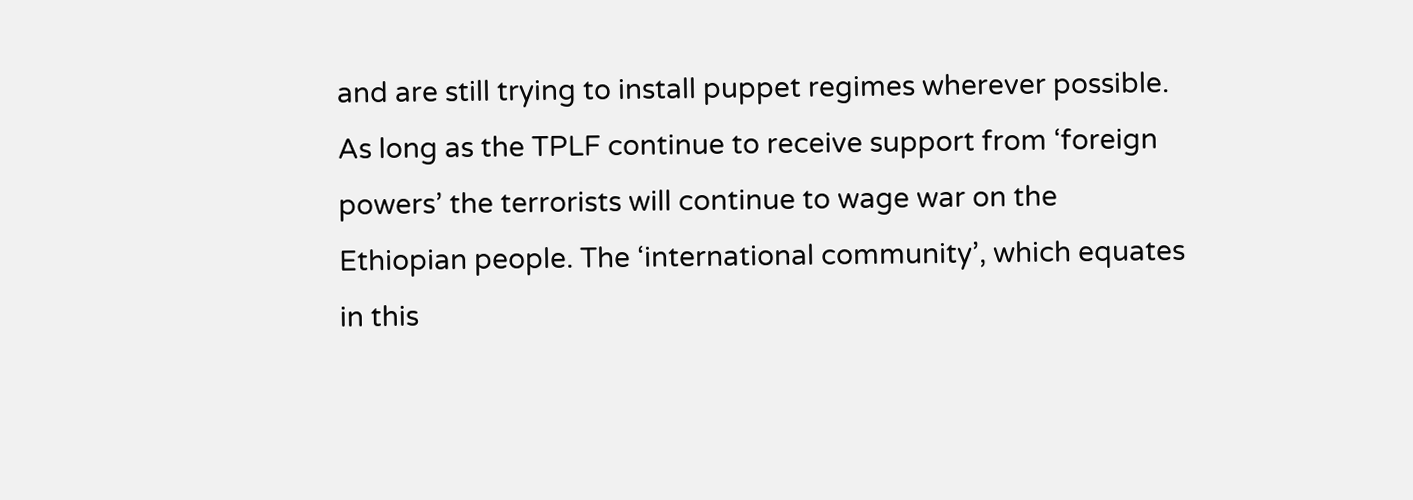and are still trying to install puppet regimes wherever possible. As long as the TPLF continue to receive support from ‘foreign powers’ the terrorists will continue to wage war on the Ethiopian people. The ‘international community’, which equates in this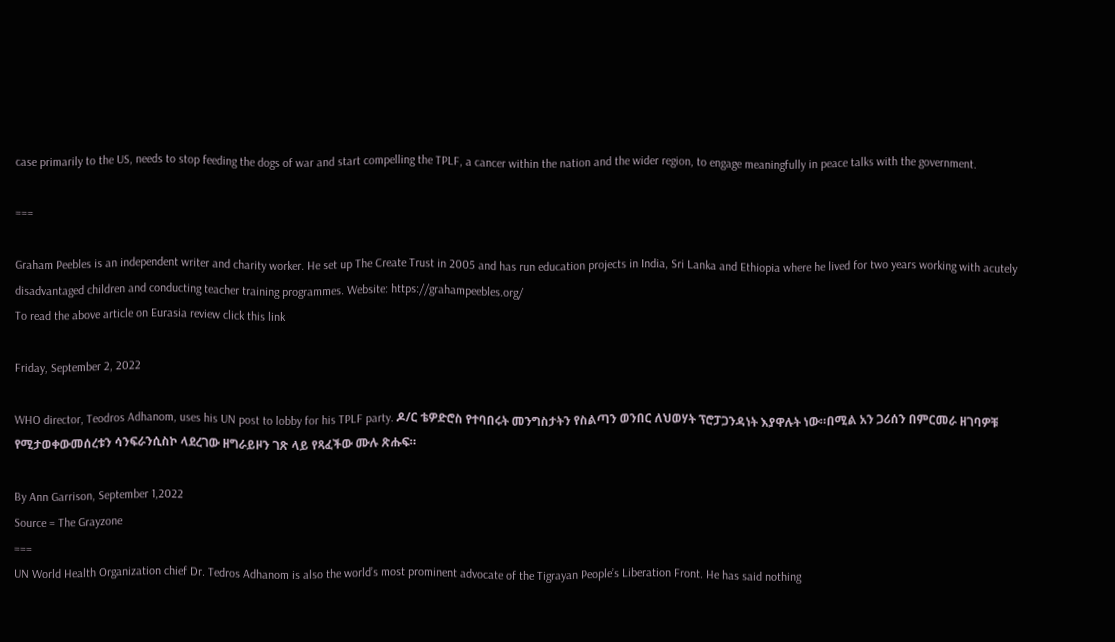case primarily to the US, needs to stop feeding the dogs of war and start compelling the TPLF, a cancer within the nation and the wider region, to engage meaningfully in peace talks with the government.

===

Graham Peebles is an independent writer and charity worker. He set up The Create Trust in 2005 and has run education projects in India, Sri Lanka and Ethiopia where he lived for two years working with acutely disadvantaged children and conducting teacher training programmes. Website: https://grahampeebles.org/
To read the above article on Eurasia review click this link

Friday, September 2, 2022

WHO director, Teodros Adhanom, uses his UN post to lobby for his TPLF party. ዶ/ር ቴዎድሮስ የተባበሩት መንግስታትን የስልጣን ወንበር ለህወሃት ፕሮፓጋንዳነት እያዋሉት ነው።በሚል አን ጋሪሰን በምርመራ ዘገባዎቹ የሚታወቀውመሰረቱን ሳንፍራንሲስኮ ላደረገው ዘግራይዞን ገጽ ላይ የጻፈችው ሙሉ ጽሑፍ።

By Ann Garrison, September 1,2022
Source = The Grayzone
===
UN World Health Organization chief Dr. Tedros Adhanom is also the world’s most prominent advocate of the Tigrayan People’s Liberation Front. He has said nothing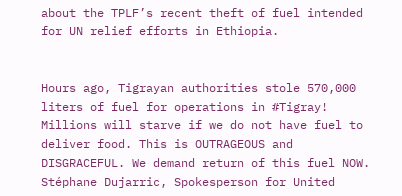about the TPLF’s recent theft of fuel intended for UN relief efforts in Ethiopia.


Hours ago, Tigrayan authorities stole 570,000 liters of fuel for operations in #Tigray! Millions will starve if we do not have fuel to deliver food. This is OUTRAGEOUS and DISGRACEFUL. We demand return of this fuel NOW.
Stéphane Dujarric, Spokesperson for United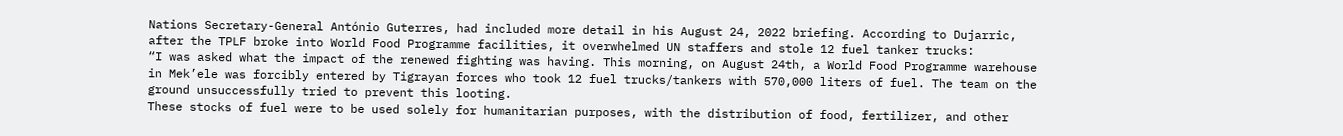Nations Secretary-General António Guterres, had included more detail in his August 24, 2022 briefing. According to Dujarric, after the TPLF broke into World Food Programme facilities, it overwhelmed UN staffers and stole 12 fuel tanker trucks:
“I was asked what the impact of the renewed fighting was having. This morning, on August 24th, a World Food Programme warehouse in Mek’ele was forcibly entered by Tigrayan forces who took 12 fuel trucks/tankers with 570,000 liters of fuel. The team on the ground unsuccessfully tried to prevent this looting.
These stocks of fuel were to be used solely for humanitarian purposes, with the distribution of food, fertilizer, and other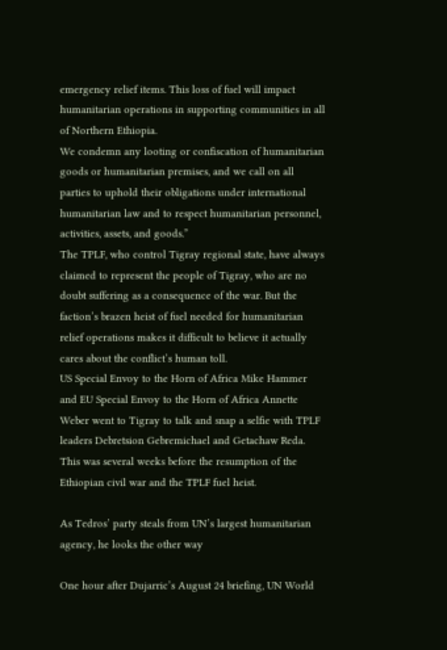emergency relief items. This loss of fuel will impact humanitarian operations in supporting communities in all of Northern Ethiopia.
We condemn any looting or confiscation of humanitarian goods or humanitarian premises, and we call on all parties to uphold their obligations under international humanitarian law and to respect humanitarian personnel, activities, assets, and goods.”
The TPLF, who control Tigray regional state, have always claimed to represent the people of Tigray, who are no doubt suffering as a consequence of the war. But the faction’s brazen heist of fuel needed for humanitarian relief operations makes it difficult to believe it actually cares about the conflict’s human toll.
US Special Envoy to the Horn of Africa Mike Hammer and EU Special Envoy to the Horn of Africa Annette Weber went to Tigray to talk and snap a selfie with TPLF leaders Debretsion Gebremichael and Getachaw Reda. This was several weeks before the resumption of the Ethiopian civil war and the TPLF fuel heist.

As Tedros’ party steals from UN’s largest humanitarian agency, he looks the other way

One hour after Dujarric’s August 24 briefing, UN World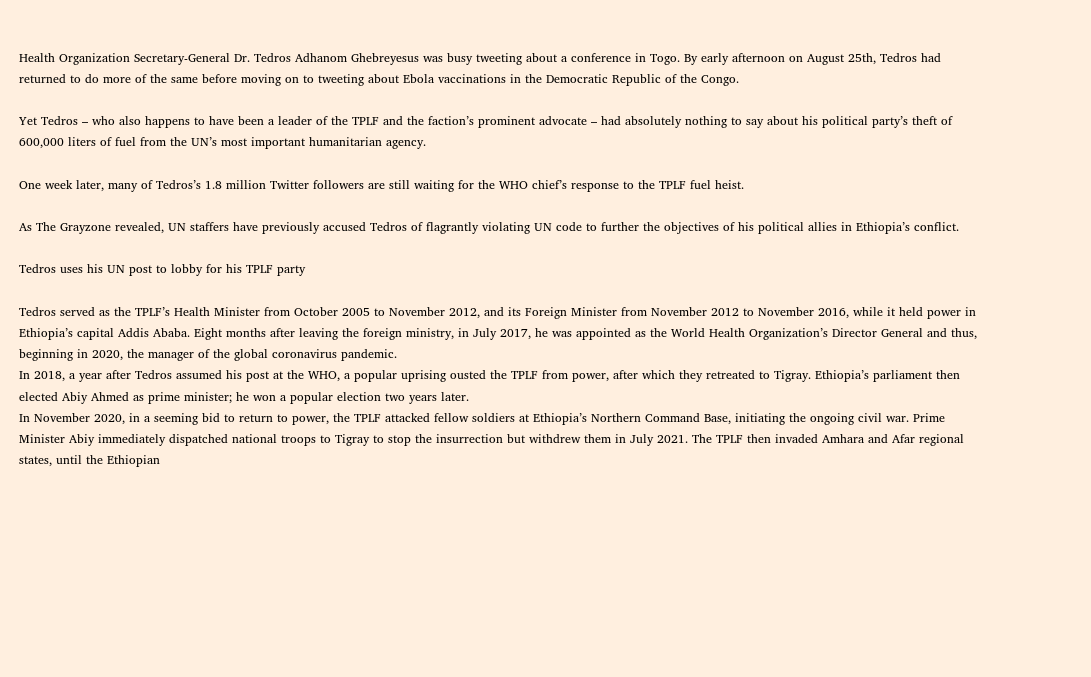Health Organization Secretary-General Dr. Tedros Adhanom Ghebreyesus was busy tweeting about a conference in Togo. By early afternoon on August 25th, Tedros had returned to do more of the same before moving on to tweeting about Ebola vaccinations in the Democratic Republic of the Congo.

Yet Tedros – who also happens to have been a leader of the TPLF and the faction’s prominent advocate – had absolutely nothing to say about his political party’s theft of 600,000 liters of fuel from the UN’s most important humanitarian agency.

One week later, many of Tedros’s 1.8 million Twitter followers are still waiting for the WHO chief’s response to the TPLF fuel heist.

As The Grayzone revealed, UN staffers have previously accused Tedros of flagrantly violating UN code to further the objectives of his political allies in Ethiopia’s conflict.

Tedros uses his UN post to lobby for his TPLF party

Tedros served as the TPLF’s Health Minister from October 2005 to November 2012, and its Foreign Minister from November 2012 to November 2016, while it held power in Ethiopia’s capital Addis Ababa. Eight months after leaving the foreign ministry, in July 2017, he was appointed as the World Health Organization’s Director General and thus, beginning in 2020, the manager of the global coronavirus pandemic.
In 2018, a year after Tedros assumed his post at the WHO, a popular uprising ousted the TPLF from power, after which they retreated to Tigray. Ethiopia’s parliament then elected Abiy Ahmed as prime minister; he won a popular election two years later.
In November 2020, in a seeming bid to return to power, the TPLF attacked fellow soldiers at Ethiopia’s Northern Command Base, initiating the ongoing civil war. Prime Minister Abiy immediately dispatched national troops to Tigray to stop the insurrection but withdrew them in July 2021. The TPLF then invaded Amhara and Afar regional states, until the Ethiopian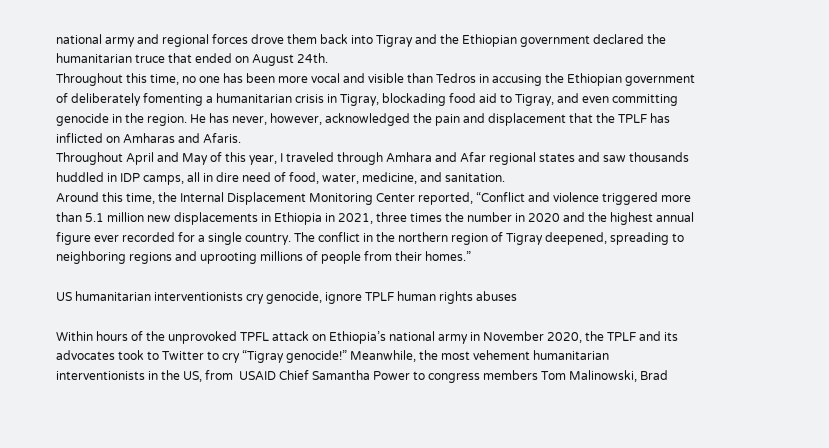national army and regional forces drove them back into Tigray and the Ethiopian government declared the humanitarian truce that ended on August 24th.
Throughout this time, no one has been more vocal and visible than Tedros in accusing the Ethiopian government of deliberately fomenting a humanitarian crisis in Tigray, blockading food aid to Tigray, and even committing genocide in the region. He has never, however, acknowledged the pain and displacement that the TPLF has inflicted on Amharas and Afaris.
Throughout April and May of this year, I traveled through Amhara and Afar regional states and saw thousands huddled in IDP camps, all in dire need of food, water, medicine, and sanitation.
Around this time, the Internal Displacement Monitoring Center reported, “Conflict and violence triggered more than 5.1 million new displacements in Ethiopia in 2021, three times the number in 2020 and the highest annual figure ever recorded for a single country. The conflict in the northern region of Tigray deepened, spreading to neighboring regions and uprooting millions of people from their homes.”

US humanitarian interventionists cry genocide, ignore TPLF human rights abuses

Within hours of the unprovoked TPFL attack on Ethiopia’s national army in November 2020, the TPLF and its advocates took to Twitter to cry “Tigray genocide!” Meanwhile, the most vehement humanitarian interventionists in the US, from  USAID Chief Samantha Power to congress members Tom Malinowski, Brad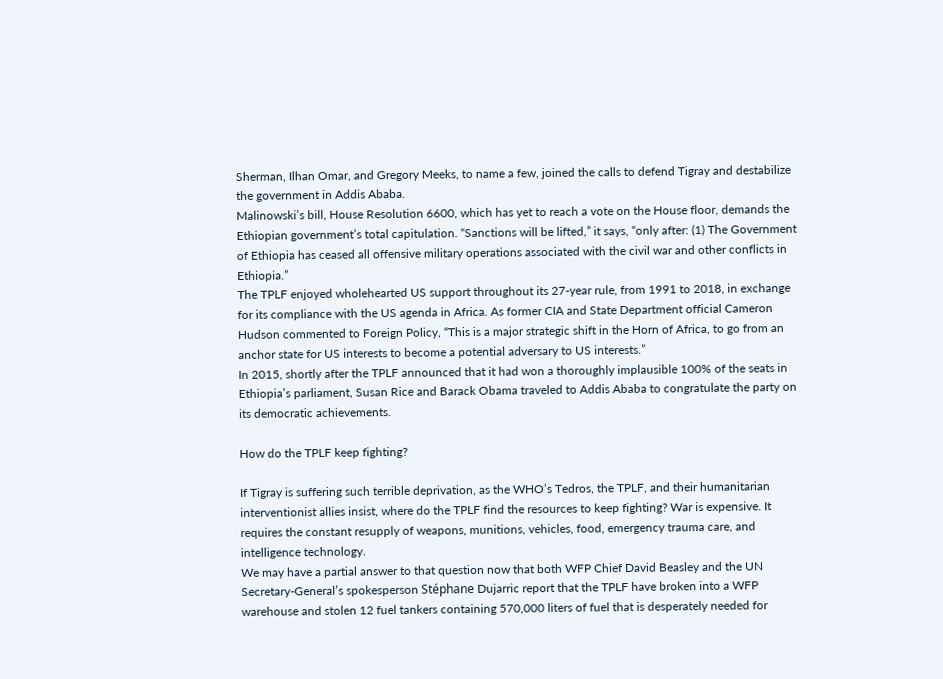Sherman, Ilhan Omar, and Gregory Meeks, to name a few, joined the calls to defend Tigray and destabilize the government in Addis Ababa.
Malinowski’s bill, House Resolution 6600, which has yet to reach a vote on the House floor, demands the Ethiopian government’s total capitulation. “Sanctions will be lifted,” it says, “only after: (1) The Government of Ethiopia has ceased all offensive military operations associated with the civil war and other conflicts in Ethiopia.”
The TPLF enjoyed wholehearted US support throughout its 27-year rule, from 1991 to 2018, in exchange for its compliance with the US agenda in Africa. As former CIA and State Department official Cameron Hudson commented to Foreign Policy, “This is a major strategic shift in the Horn of Africa, to go from an anchor state for US interests to become a potential adversary to US interests.”
In 2015, shortly after the TPLF announced that it had won a thoroughly implausible 100% of the seats in Ethiopia’s parliament, Susan Rice and Barack Obama traveled to Addis Ababa to congratulate the party on its democratic achievements.

How do the TPLF keep fighting?

If Tigray is suffering such terrible deprivation, as the WHO’s Tedros, the TPLF, and their humanitarian interventionist allies insist, where do the TPLF find the resources to keep fighting? War is expensive. It requires the constant resupply of weapons, munitions, vehicles, food, emergency trauma care, and intelligence technology.
We may have a partial answer to that question now that both WFP Chief David Beasley and the UN Secretary-General’s spokesperson Stéphane Dujarric report that the TPLF have broken into a WFP warehouse and stolen 12 fuel tankers containing 570,000 liters of fuel that is desperately needed for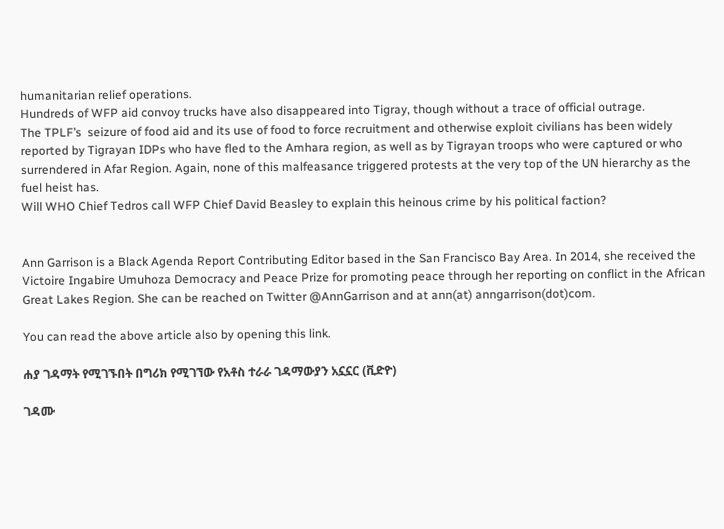humanitarian relief operations.
Hundreds of WFP aid convoy trucks have also disappeared into Tigray, though without a trace of official outrage.
The TPLF’s  seizure of food aid and its use of food to force recruitment and otherwise exploit civilians has been widely reported by Tigrayan IDPs who have fled to the Amhara region, as well as by Tigrayan troops who were captured or who surrendered in Afar Region. Again, none of this malfeasance triggered protests at the very top of the UN hierarchy as the fuel heist has.
Will WHO Chief Tedros call WFP Chief David Beasley to explain this heinous crime by his political faction?


Ann Garrison is a Black Agenda Report Contributing Editor based in the San Francisco Bay Area. In 2014, she received the Victoire Ingabire Umuhoza Democracy and Peace Prize for promoting peace through her reporting on conflict in the African Great Lakes Region. She can be reached on Twitter @AnnGarrison and at ann(at) anngarrison(dot)com.

You can read the above article also by opening this link.

ሐያ ገዳማት የሚገኙበት በግሪክ የሚገኘው የአቶስ ተራራ ገዳማውያን አኗኗር (ቪድዮ)

ገዳሙ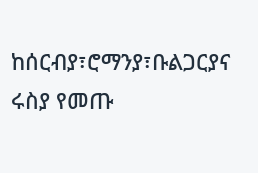ከሰርብያ፣ሮማንያ፣ቡልጋርያና ሩስያ የመጡ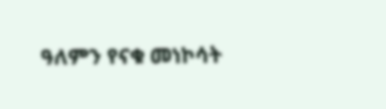ዓለምን የናቁ መነኮሳት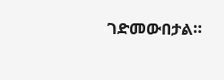ገድመውበታል።